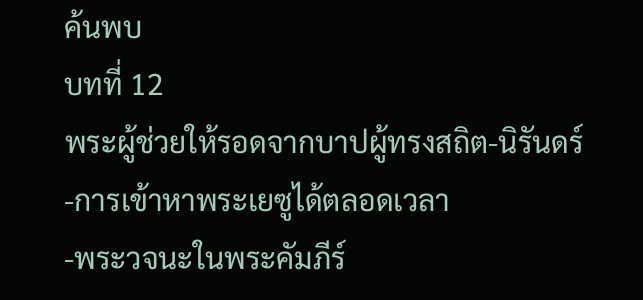ค้นพบ
บทที่ 12
พระผู้ช่วยให้รอดจากบาปผู้ทรงสถิต-นิรันดร์
-การเข้าหาพระเยซูได้ตลอดเวลา
-พระวจนะในพระคัมภีร์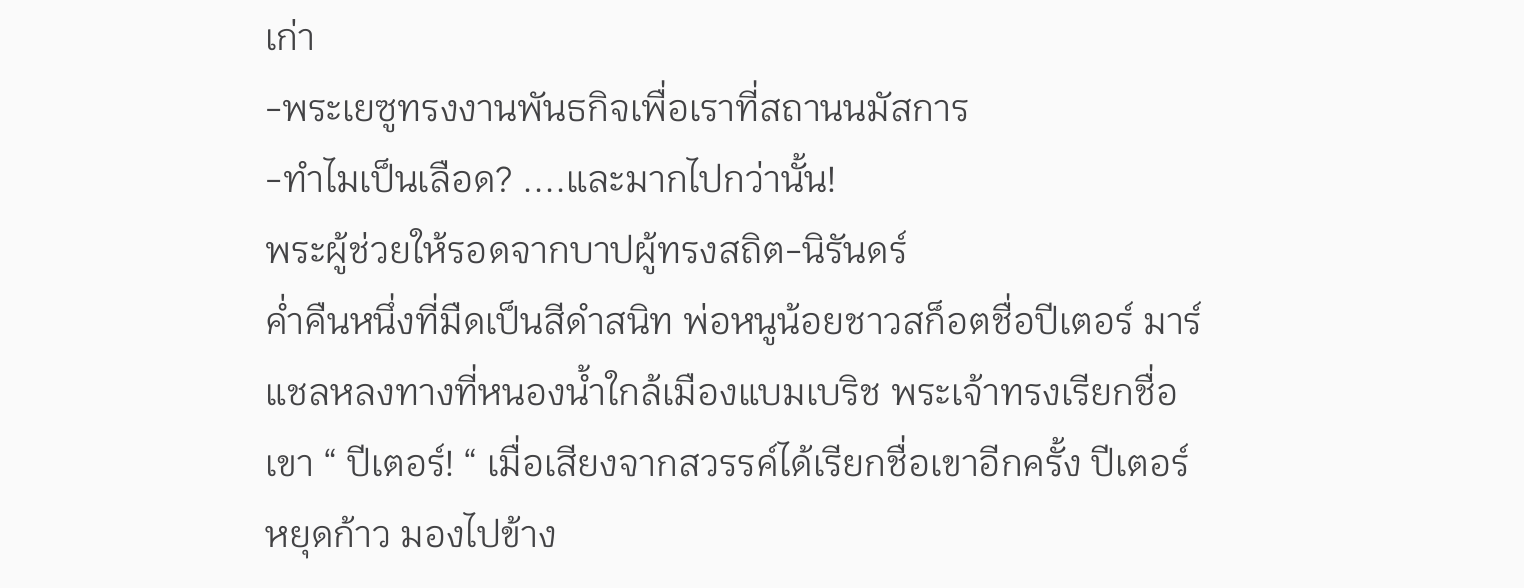เก่า
-พระเยซูทรงงานพันธกิจเพื่อเราที่สถานนมัสการ
-ทำไมเป็นเลือด? ....และมากไปกว่านั้น!
พระผู้ช่วยให้รอดจากบาปผู้ทรงสถิต-นิรันดร์
ค่ำคืนหนึ่งที่มืดเป็นสีดำสนิท พ่อหนูน้อยชาวสก็อตชื่อปีเตอร์ มาร์แชลหลงทางที่หนองน้ำใกล้เมืองแบมเบริช พระเจ้าทรงเรียกชื่อเขา “ ปีเตอร์! “ เมื่อเสียงจากสวรรค์ได้เรียกชื่อเขาอีกครั้ง ปีเตอร์หยุดก้าว มองไปข้าง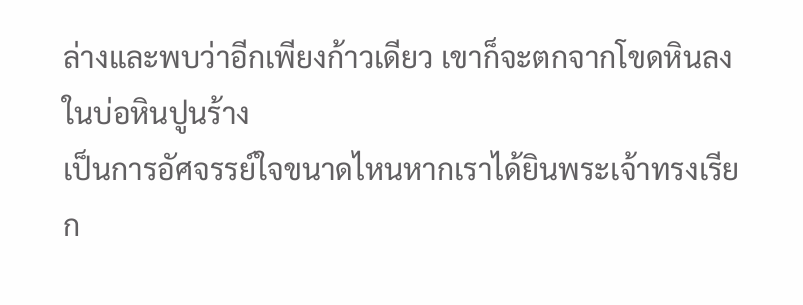ล่างและพบว่าอีกเพียงก้าวเดียว เขาก็จะตกจากโขดหินลงในบ่อหินปูนร้าง
เป็นการอัศจรรย์ใจขนาดไหนหากเราได้ยินพระเจ้าทรงเรียก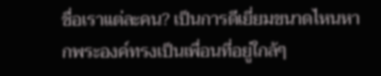ชื่อเราแต่ละคน? เป็นการดีเยี่ยมขนาดไหนหากพระองค์ทรงเป็นเพื่อนที่อยู่ใกล้ๆ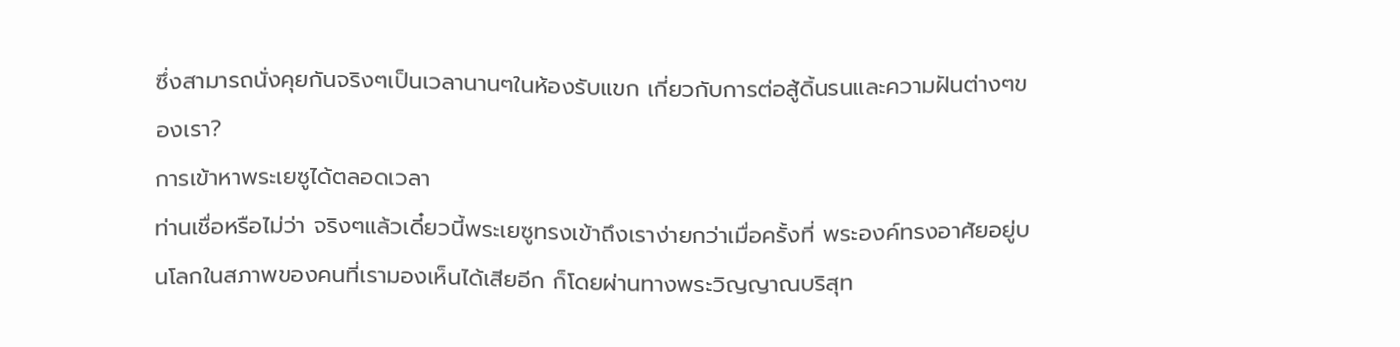ซึ่งสามารถนั่งคุยกันจริงๆเป็นเวลานานๆในห้องรับแขก เกี่ยวกับการต่อสู้ดิ้นรนและความฝันต่างๆของเรา?
การเข้าหาพระเยซูได้ตลอดเวลา
ท่านเชื่อหรือไม่ว่า จริงๆแล้วเดี๋ยวนี้พระเยซูทรงเข้าถึงเราง่ายกว่าเมื่อครั้งที่ พระองค์ทรงอาศัยอยู่บนโลกในสภาพของคนที่เรามองเห็นได้เสียอีก ก็โดยผ่านทางพระวิญญาณบริสุท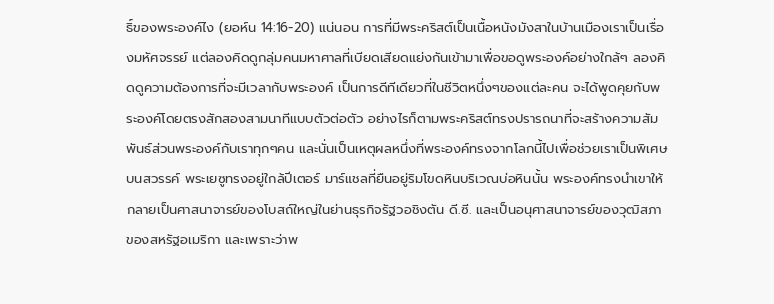ธิ์ของพระองค์ไง (ยอห์น 14:16-20) แน่นอน การที่มีพระคริสต์เป็นเนื้อหนังมังสาในบ้านเมืองเราเป็นเรื่องมหัศจรรย์ แต่ลองคิดดูกลุ่มคนมหาศาลที่เบียดเสียดแย่งกันเข้ามาเพื่อขอดูพระองค์อย่างใกล้ๆ ลองคิดดูความต้องการที่จะมีเวลากับพระองค์ เป็นการดีทีเดียวที่ในชีวิตหนึ่งๆของแต่ละคน จะได้พูดคุยกับพระองค์โดยตรงสักสองสามนาทีแบบตัวต่อตัว อย่างไรก็ตามพระคริสต์ทรงปรารถนาที่จะสร้างความสัมพันธ์ส่วนพระองค์กับเราทุกๆคน และนั่นเป็นเหตุผลหนึ่งที่พระองค์ทรงจากโลกนี้ไปเพื่อช่วยเราเป็นพิเศษบนสวรรค์ พระเยซูทรงอยู่ใกล้ปีเตอร์ มาร์แชลที่ยืนอยู่ริมโขดหินบริเวณบ่อหินนั้น พระองค์ทรงนำเขาให้กลายเป็นศาสนาจารย์ของโบสถ์ใหญ่ในย่านธุรกิจรัฐวอชิงตัน ดี.ซี. และเป็นอนุศาสนาจารย์ของวุฒิสภาของสหรัฐอเมริกา และเพราะว่าพ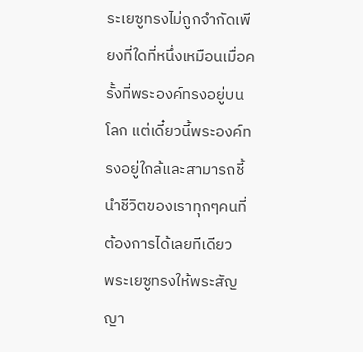ระเยซูทรงไม่ถูกจำกัดเพียงที่ใดที่หนึ่งเหมือนเมื่อครั้งที่พระองค์ทรงอยู่บนโลก แต่เดี๋ยวนี้พระองค์ทรงอยู่ใกล้และสามารถชี้นำชีวิตของเราทุกๆคนที่ต้องการได้เลยทีเดียว
พระเยซูทรงให้พระสัญญา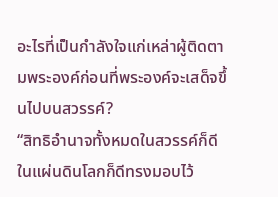อะไรที่เป็นกำลังใจแก่เหล่าผู้ติดตามพระองค์ก่อนที่พระองค์จะเสด็จขึ้นไปบนสวรรค์?
“สิทธิอำนาจทั้งหมดในสวรรค์ก็ดี ในแผ่นดินโลกก็ดีทรงมอบไว้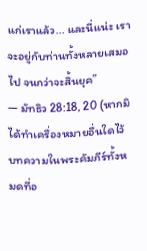แก่เราแล้ว... และนี่แน่ะ เราจะอยู่กับท่านทั้งหลายเสมอไป จนกว่าจะสิ้นยุค”
— มัทธิว 28:18, 20 (หากมิได้ทำเครื่องหมายอื่นใดไว้ บทความในพระคัมภีร์ทั้งหมดที่อ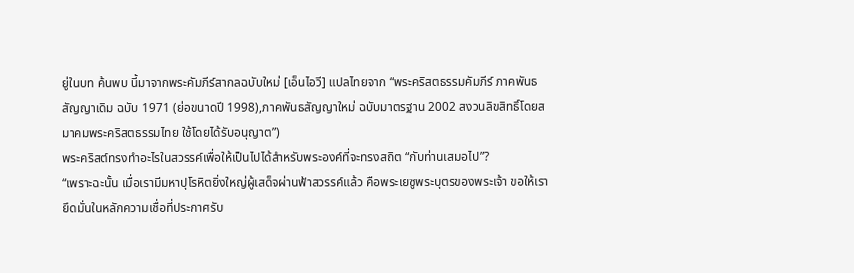ยู่ในบท ค้นพบ นี้มาจากพระคัมภีร์สากลฉบับใหม่ [เอ็นไอวี] แปลไทยจาก “พระคริสตธรรมคัมภีร์ ภาคพันธสัญญาเดิม ฉบับ 1971 (ย่อขนาดปี 1998),ภาคพันธสัญญาใหม่ ฉบับมาตรฐาน 2002 สงวนลิขสิทธิ์โดยสมาคมพระคริสตธรรมไทย ใช้โดยได้รับอนุญาต”)
พระคริสต์ทรงทำอะไรในสวรรค์เพื่อให้เป็นไปได้สำหรับพระองค์ที่จะทรงสถิต “กับท่านเสมอไป”?
“เพราะฉะนั้น เมื่อเรามีมหาปุโรหิตยิ่งใหญ่ผู้เสด็จผ่านฟ้าสวรรค์แล้ว คือพระเยซูพระบุตรของพระเจ้า ขอให้เรายึดมั่นในหลักความเชื่อที่ประกาศรับ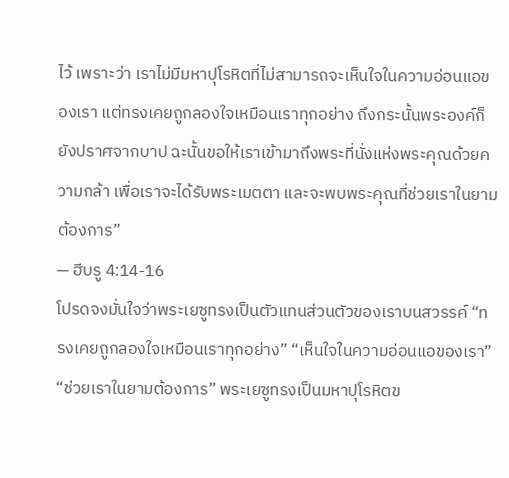ไว้ เพราะว่า เราไม่มีมหาปุโรหิตที่ไม่สามารถจะเห็นใจในความอ่อนแอของเรา แต่ทรงเคยถูกลองใจเหมือนเราทุกอย่าง ถึงกระนั้นพระองค์ก็ยังปราศจากบาป ฉะนั้นขอให้เราเข้ามาถึงพระที่นั่งแห่งพระคุณด้วยความกล้า เพื่อเราจะได้รับพระเมตตา และจะพบพระคุณที่ช่วยเราในยามต้องการ”
— ฮีบรู 4:14-16
โปรดจงมั่นใจว่าพระเยซูทรงเป็นตัวแทนส่วนตัวของเราบนสวรรค์ “ทรงเคยถูกลองใจเหมือนเราทุกอย่าง” “เห็นใจในความอ่อนแอของเรา” “ช่วยเราในยามต้องการ” พระเยซูทรงเป็นมหาปุโรหิตข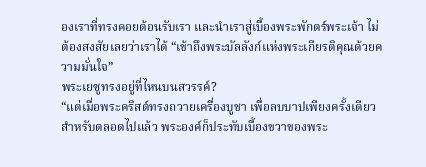องเราที่ทรงคอยต้อนรับเรา และนำเราสู่เบื้องพระพักตร์พระเจ้า ไม่ต้องสงสัยเลยว่าเราได้ “เข้าถึงพระบัลลังก์แห่งพระเกียรติคุณด้วยความมั่นใจ”
พระเยซูทรงอยู่ที่ไหนบนสวรรค์?
“แต่เมื่อพระคริสต์ทรงถวายเครื่องบูชา เพื่อลบบาปเพียงครั้งเดียวสำหรับตลอดไปแล้ว พระองค์ก็ประทับเบื้องขวาของพระ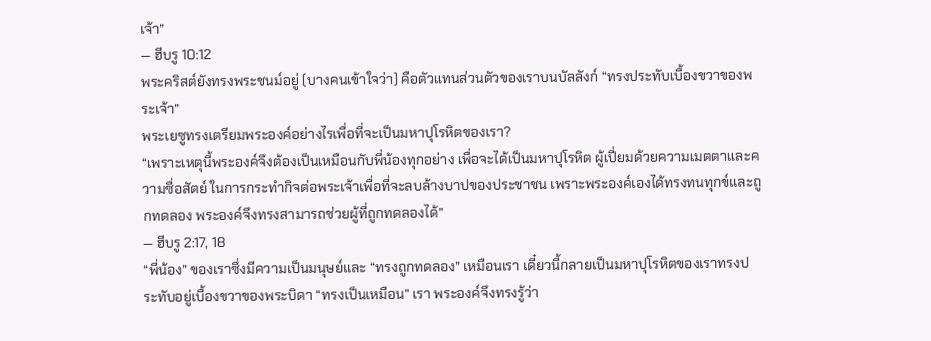เจ้า”
— ฮีบรู 10:12
พระคริสต์ยังทรงพระชนม์อยู่ (บางคนเข้าใจว่า) คือตัวแทนส่วนตัวของเราบนบัลลังก์ “ทรงประทับเบื้องขวาของพระเจ้า”
พระเยซูทรงเตรียมพระองค์อย่างไรเพื่อที่จะเป็นมหาปุโรหิตของเรา?
“เพราะเหตุนี้พระองค์จึงต้องเป็นเหมือนกับพี่น้องทุกอย่าง เพื่อจะได้เป็นมหาปุโรหิต ผู้เปี่ยมด้วยความเมตตาและความซื่อสัตย์ ในการกระทำกิจต่อพระเจ้าเพื่อที่จะลบล้างบาปของประชาชน เพราะพระองค์เองได้ทรงทนทุกข์และถูกทดลอง พระองค์จึงทรงสามารถช่วยผู้ที่ถูกทดลองได้”
— ฮีบรู 2:17, 18
“พี่น้อง” ของเราซึ่งมีความเป็นมนุษย์และ “ทรงถูกทดลอง” เหมือนเรา เดี๋ยวนี้กลายเป็นมหาปุโรหิตของเราทรงประทับอยู่เบื้องขวาของพระบิดา “ทรงเป็นเหมือน” เรา พระองค์จึงทรงรู้ว่า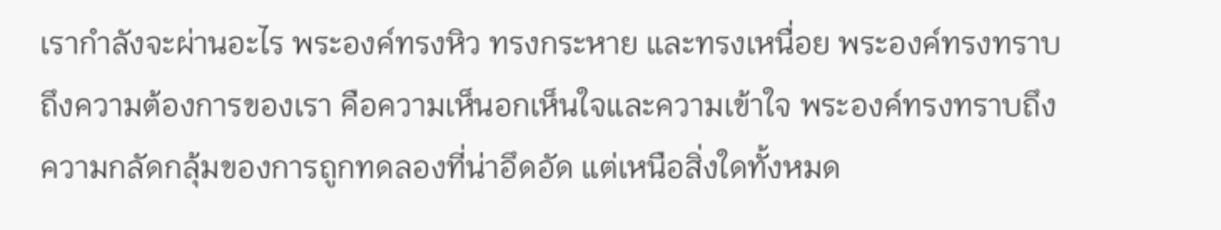เรากำลังจะผ่านอะไร พระองค์ทรงหิว ทรงกระหาย และทรงเหนื่อย พระองค์ทรงทราบถึงความต้องการของเรา คือความเห็นอกเห็นใจและความเข้าใจ พระองค์ทรงทราบถึงความกลัดกลุ้มของการถูกทดลองที่น่าอึดอัด แต่เหนือสิ่งใดทั้งหมด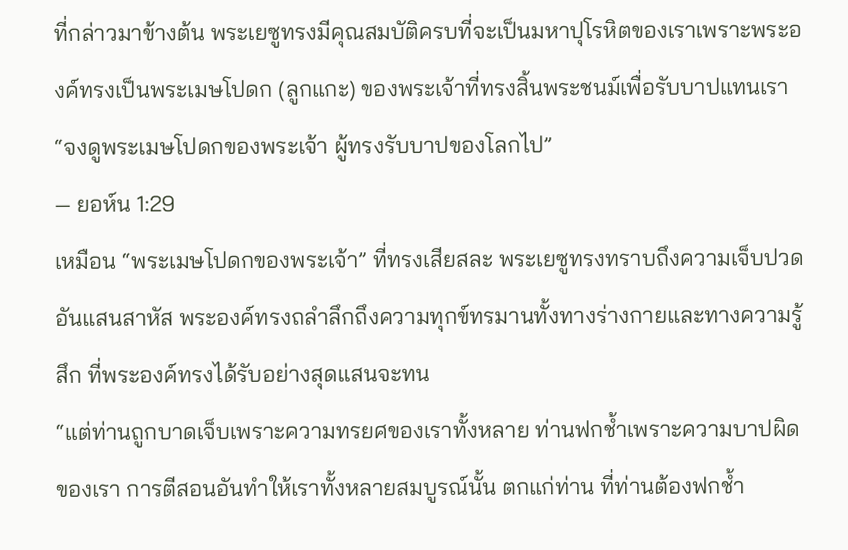ที่กล่าวมาข้างต้น พระเยซูทรงมีคุณสมบัติครบที่จะเป็นมหาปุโรหิตของเราเพราะพระองค์ทรงเป็นพระเมษโปดก (ลูกแกะ) ของพระเจ้าที่ทรงสิ้นพระชนม์เพื่อรับบาปแทนเรา
“จงดูพระเมษโปดกของพระเจ้า ผู้ทรงรับบาปของโลกไป”
— ยอห์น 1:29
เหมือน “พระเมษโปดกของพระเจ้า” ที่ทรงเสียสละ พระเยซูทรงทราบถึงความเจ็บปวดอันแสนสาหัส พระองค์ทรงถลำลึกถึงความทุกข์ทรมานทั้งทางร่างกายและทางความรู้สึก ที่พระองค์ทรงได้รับอย่างสุดแสนจะทน
“แต่ท่านถูกบาดเจ็บเพราะความทรยศของเราทั้งหลาย ท่านฟกช้ำเพราะความบาปผิดของเรา การตีสอนอันทำให้เราทั้งหลายสมบูรณ์นั้น ตกแก่ท่าน ที่ท่านต้องฟกช้ำ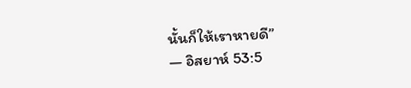นั้นก็ให้เราหายดี”
— อิสยาห์ 53:5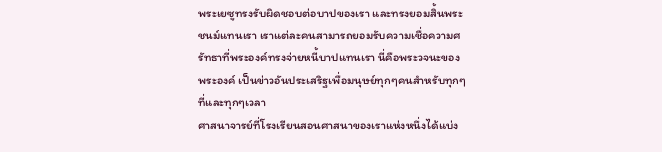พระเยซูทรงรับผิดชอบต่อบาปของเรา และทรงยอมสิ้นพระชนม์แทนเรา เราแต่ละคนสามารถยอมรับความเชื่อความศรัทธาที่พระองค์ทรงจ่ายหนี้บาปแทนเรา นี่คือพระวจนะของพระองค์ เป็นข่าวอันประเสริฐเพื่อมนุษย์ทุกๆคนสำหรับทุกๆที่และทุกๆเวลา
ศาสนาจารย์ที่โรงเรียนสอนศาสนาของเราแห่งหนึ่งได้แบ่ง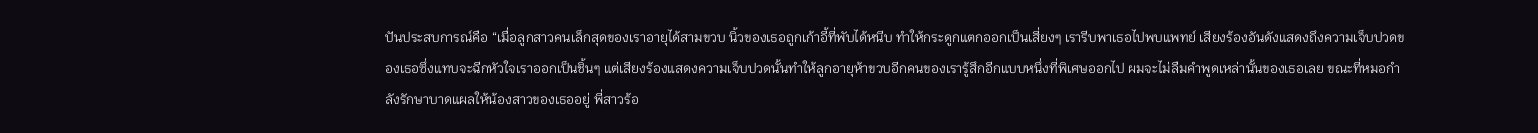ปันประสบการณ์คือ “เมื่อลูกสาวคนเล็กสุดของเราอายุได้สามขวบ นิ้วของเธอถูกเก้าอี้ที่พับได้หนีบ ทำให้กระดูกแตกออกเป็นเสี่ยงๆ เรารีบพาเธอไปพบแพทย์ เสียงร้องอันดังแสดงถึงความเจ็บปวดของเธอซึ่งแทบจะฉีกหัวใจเราออกเป็นชิ้นๆ แต่เสียงร้องแสดงความเจ็บปวดนั้นทำให้ลูกอายุห้าขวบอีกคนของเรารู้สึกอีกแบบหนึ่งที่พิเศษออกไป ผมจะไม่ลืมคำพูดเหล่านั้นของเธอเลย ขณะที่หมอกำลังรักษาบาดแผลให้น้องสาวของเธออยู่ พี่สาวร้อ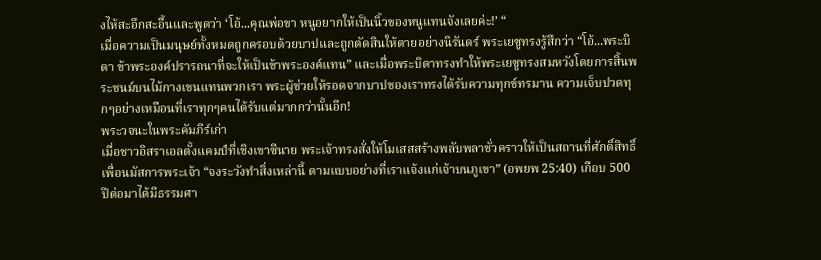งไห้สะอึกสะอื้นและพูดว่า ‘โอ้...คุณพ่อขา หนูอยากให้เป็นนิ้วของหนูแทนจังเลยค่ะ!’ “
เมื่อความเป็นมนุษย์ทั้งหมดถูกครอบด้วยบาปและถูกตัดสินให้ตายอย่างนิรันดร์ พระเยซูทรงรู้สึกว่า “โอ้...พระบิดา ข้าพระองค์ปรารถนาที่จะให้เป็นข้าพระองค์แทน” และเมื่อพระบิดาทรงทำให้พระเยซูทรงสมหวังโดยการสิ้นพระชนม์บนไม้กางเขนแทนพวกเรา พระผู้ช่วยให้รอดจากบาปของเราทรงได้รับความทุกข์ทรมาน ความเจ็บปวดทุกๆอย่างเหมือนที่เราทุกๆคนได้รับแต่มากกว่านั้นอีก!
พระวจนะในพระคัมภีร์เก่า
เมื่อชาวอิสราเอลตั้งแคมป์ที่เชิงเขาซีนาย พระเจ้าทรงสั่งให้โมเสสสร้างพลับพลาชั่วคราวให้เป็นสถานที่ศักดิ์สิทธิ์ เพื่อนมัสการพระเจ้า “จงระวังทำสิ่งเหล่านี้ ตามแบบอย่างที่เราแจ้งแก่เจ้าบนภูเขา” (อพยพ 25:40) เกือบ 500 ปีต่อมาได้มีธรรมศา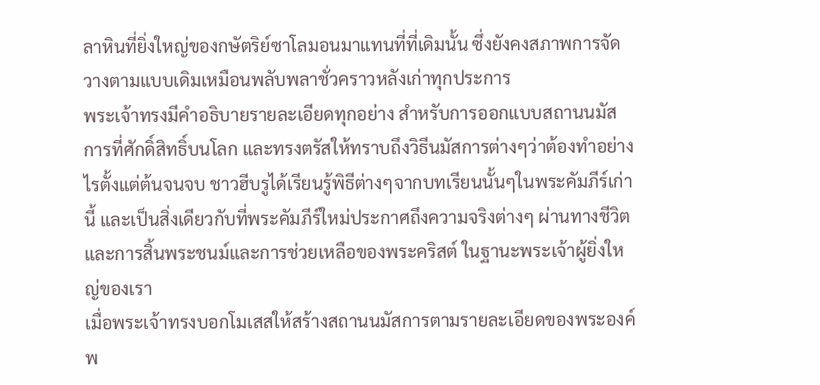ลาหินที่ยิ่งใหญ่ของกษัตริย์ซาโลมอนมาแทนที่ที่เดิมนั้น ซึ่งยังคงสภาพการจัดวางตามแบบเดิมเหมือนพลับพลาชั่วคราวหลังเก่าทุกประการ
พระเจ้าทรงมีคำอธิบายรายละเอียดทุกอย่าง สำหรับการออกแบบสถานนมัสการที่ศักดิ์สิทธิ์บนโลก และทรงตรัสให้ทราบถึงวิธีนมัสการต่างๆว่าต้องทำอย่างไรตั้งแต่ต้นจนจบ ชาวฮีบรูได้เรียนรู้พิธีต่างๆจากบทเรียนนั้นๆในพระคัมภีร์เก่านี้ และเป็นสิ่งเดียวกับที่พระคัมภีร์ใหม่ประกาศถึงความจริงต่างๆ ผ่านทางชีวิตและการสิ้นพระชนม์และการช่วยเหลือของพระคริสต์ ในฐานะพระเจ้าผู้ยิ่งใหญ่ของเรา
เมื่อพระเจ้าทรงบอกโมเสสให้สร้างสถานนมัสการตามรายละเอียดของพระองค์ พ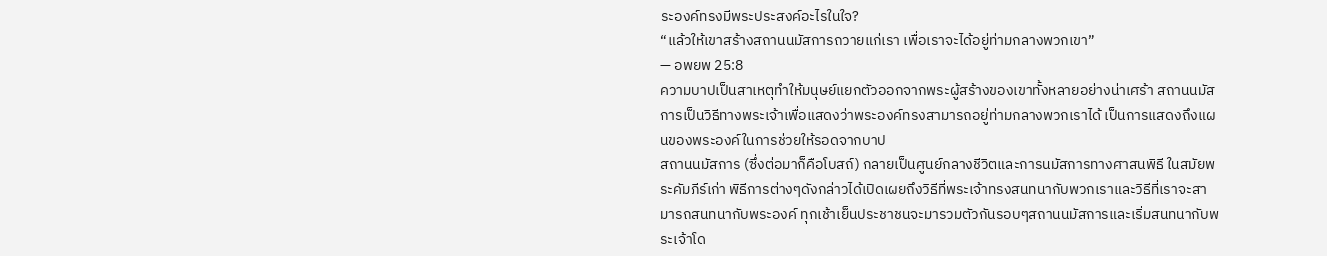ระองค์ทรงมีพระประสงค์อะไรในใจ?
“แล้วให้เขาสร้างสถานนมัสการถวายแก่เรา เพื่อเราจะได้อยู่ท่ามกลางพวกเขา”
— อพยพ 25:8
ความบาปเป็นสาเหตุทำให้มนุษย์แยกตัวออกจากพระผู้สร้างของเขาทั้งหลายอย่างน่าเศร้า สถานนมัสการเป็นวิธีทางพระเจ้าเพื่อแสดงว่าพระองค์ทรงสามารถอยู่ท่ามกลางพวกเราได้ เป็นการแสดงถึงแผนของพระองค์ในการช่วยให้รอดจากบาป
สถานนมัสการ (ซึ่งต่อมาก็คือโบสถ์) กลายเป็นศูนย์กลางชีวิตและการนมัสการทางศาสนพิธี ในสมัยพระคัมภีร์เก่า พิธีการต่างๆดังกล่าวได้เปิดเผยถึงวิธีที่พระเจ้าทรงสนทนากับพวกเราและวิธีที่เราจะสามารถสนทนากับพระองค์ ทุกเช้าเย็นประชาชนจะมารวมตัวกันรอบๆสถานนมัสการและเริ่มสนทนากับพระเจ้าโด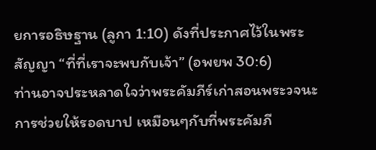ยการอธิษฐาน (ลูกา 1:10) ดังที่ประกาศไว้ในพระสัญญา “ที่ที่เราจะพบกับเจ้า” (อพยพ 30:6)
ท่านอาจประหลาดใจว่าพระคัมภีร์เก่าสอนพระวจนะการช่วยให้รอดบาป เหมือนๆกับที่พระคัมภี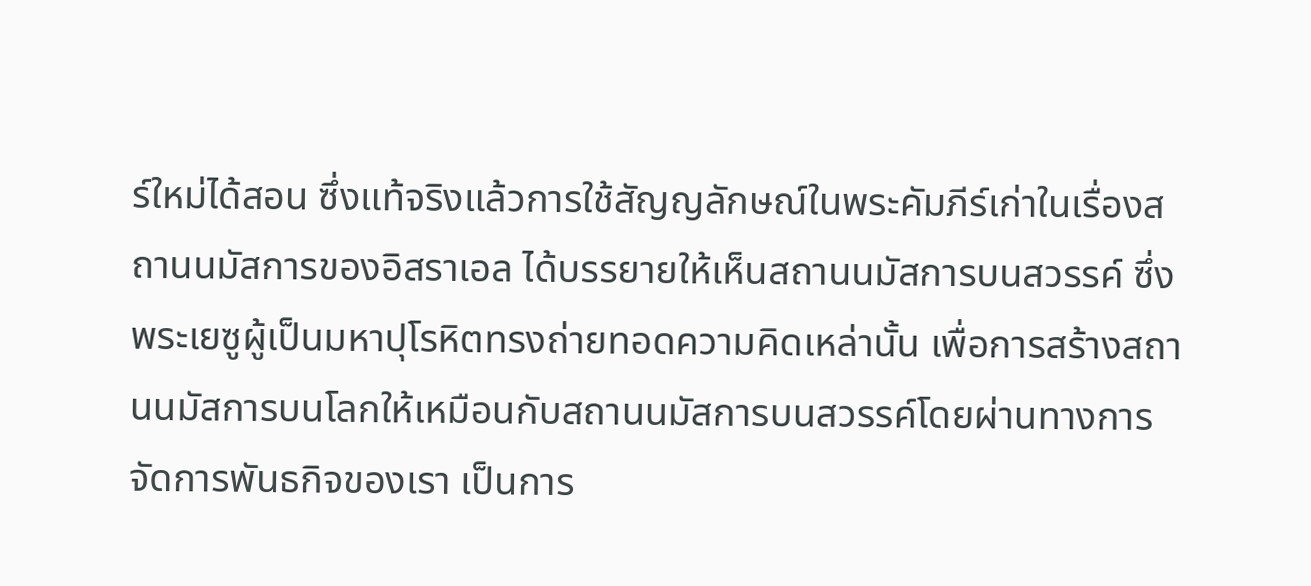ร์ใหม่ได้สอน ซึ่งแท้จริงแล้วการใช้สัญญลักษณ์ในพระคัมภีร์เก่าในเรื่องสถานนมัสการของอิสราเอล ได้บรรยายให้เห็นสถานนมัสการบนสวรรค์ ซึ่งพระเยซูผู้เป็นมหาปุโรหิตทรงถ่ายทอดความคิดเหล่านั้น เพื่อการสร้างสถานนมัสการบนโลกให้เหมือนกับสถานนมัสการบนสวรรค์โดยผ่านทางการจัดการพันธกิจของเรา เป็นการ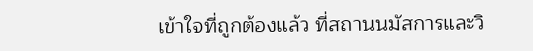เข้าใจที่ถูกต้องแล้ว ที่สถานนมัสการและวิ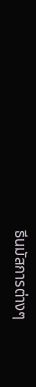ธีนมัสการต่างๆ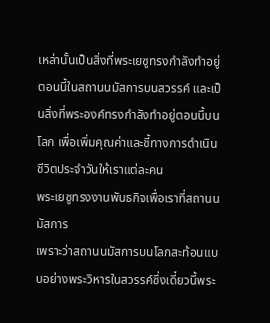เหล่านั้นเป็นสิ่งที่พระเยซูทรงกำลังทำอยู่ตอนนี้ในสถานนมัสการบนสวรรค์ และเป็นสิ่งที่พระองค์ทรงกำลังทำอยู่ตอนนี้บนโลก เพื่อเพิ่มคุณค่าและชี้ทางการดำเนินชีวิตประจำวันให้เราแต่ละคน
พระเยซูทรงงานพันธกิจเพื่อเราที่สถานนมัสการ
เพราะว่าสถานนมัสการบนโลกสะท้อนแบบอย่างพระวิหารในสวรรค์ซึ่งเดี๋ยวนี้พระ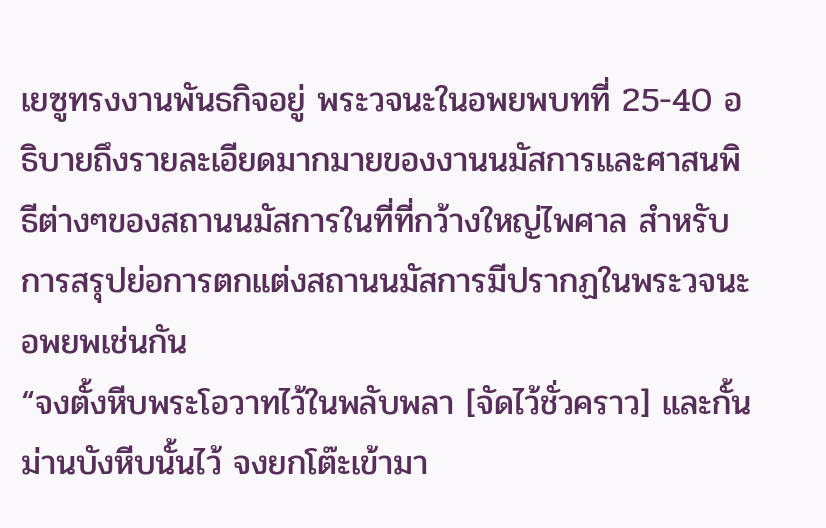เยซูทรงงานพันธกิจอยู่ พระวจนะในอพยพบทที่ 25-40 อธิบายถึงรายละเอียดมากมายของงานนมัสการและศาสนพิธีต่างๆของสถานนมัสการในที่ที่กว้างใหญ่ไพศาล สำหรับการสรุปย่อการตกแต่งสถานนมัสการมีปรากฏในพระวจนะอพยพเช่นกัน
“จงตั้งหีบพระโอวาทไว้ในพลับพลา [จัดไว้ชั่วคราว] และกั้นม่านบังหีบนั้นไว้ จงยกโต๊ะเข้ามา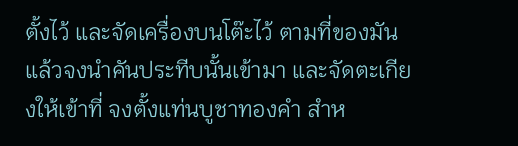ตั้งไว้ และจัดเครื่องบนโต๊ะไว้ ตามที่ของมันแล้วจงนำคันประทีบนั้นเข้ามา และจัดตะเกียงให้เข้าที่ จงตั้งแท่นบูชาทองคำ สำห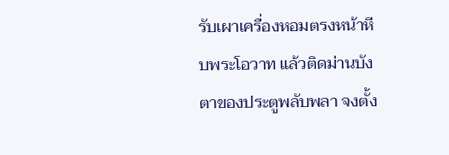รับเผาเครื่องหอมตรงหน้าหีบพระโอวาท แล้วติดม่านบังตาของประตูพลับพลา จงตั้ง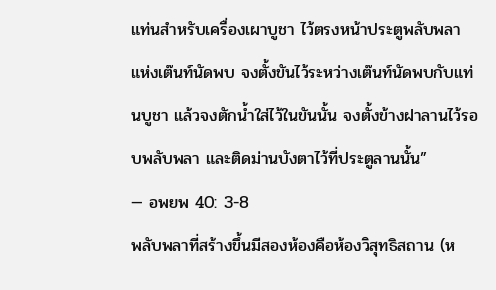แท่นสำหรับเครื่องเผาบูชา ไว้ตรงหน้าประตูพลับพลาแห่งเต๊นท์นัดพบ จงตั้งขันไว้ระหว่างเต๊นท์นัดพบกับแท่นบูชา แล้วจงตักน้ำใส่ไว้ในขันนั้น จงตั้งข้างฝาลานไว้รอบพลับพลา และติดม่านบังตาไว้ที่ประตูลานนั้น”
— อพยพ 40: 3-8
พลับพลาที่สร้างขึ้นมีสองห้องคือห้องวิสุทธิสถาน (ห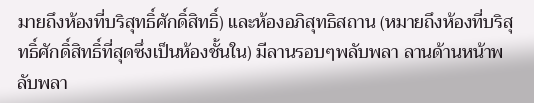มายถึงห้องที่บริสุทธิ์ศักดิ์สิทธิ์) และห้องอภิสุทธิสถาน (หมายถึงห้องที่บริสุทธิ์ศักดิ์สิทธิ์ที่สุดซึ่งเป็นห้องชั้นใน) มีลานรอบๆพลับพลา ลานด้านหน้าพลับพลา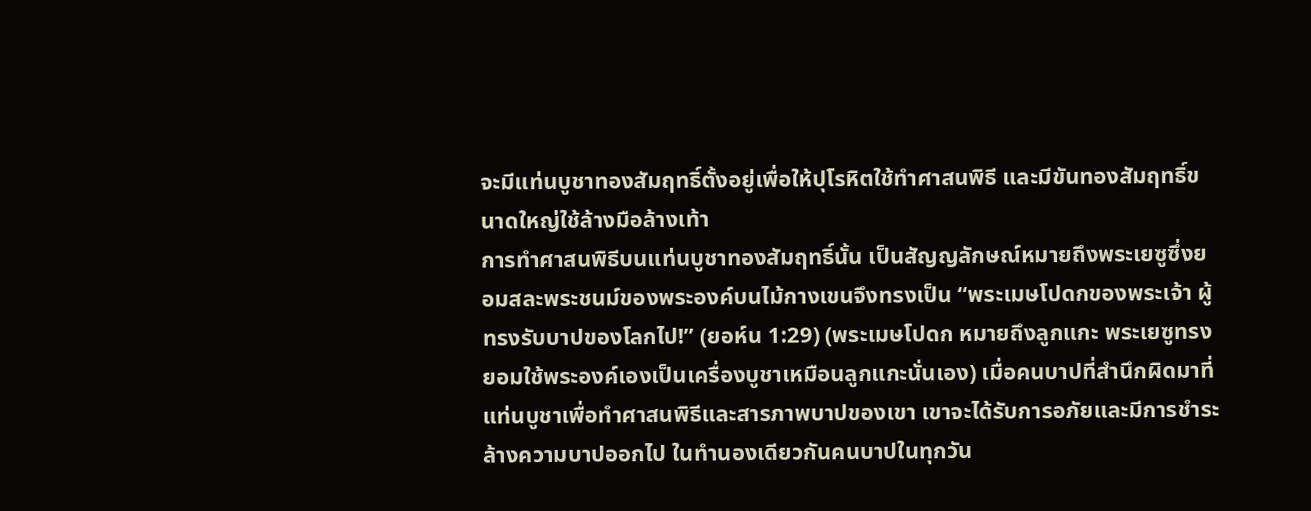จะมีแท่นบูชาทองสัมฤทธิ์ตั้งอยู่เพื่อให้ปุโรหิตใช้ทำศาสนพิธี และมีขันทองสัมฤทธิ์ขนาดใหญ่ใช้ล้างมือล้างเท้า
การทำศาสนพิธีบนแท่นบูชาทองสัมฤทธิ์นั้น เป็นสัญญลักษณ์หมายถึงพระเยซูซึ่งยอมสละพระชนม์ของพระองค์บนไม้กางเขนจึงทรงเป็น “พระเมษโปดกของพระเจ้า ผู้ทรงรับบาปของโลกไป!” (ยอห์น 1:29) (พระเมษโปดก หมายถึงลูกแกะ พระเยซูทรงยอมใช้พระองค์เองเป็นเครื่องบูชาเหมือนลูกแกะนั่นเอง) เมื่อคนบาปที่สำนึกผิดมาที่แท่นบูชาเพื่อทำศาสนพิธีและสารภาพบาปของเขา เขาจะได้รับการอภัยและมีการชำระล้างความบาปออกไป ในทำนองเดียวกันคนบาปในทุกวัน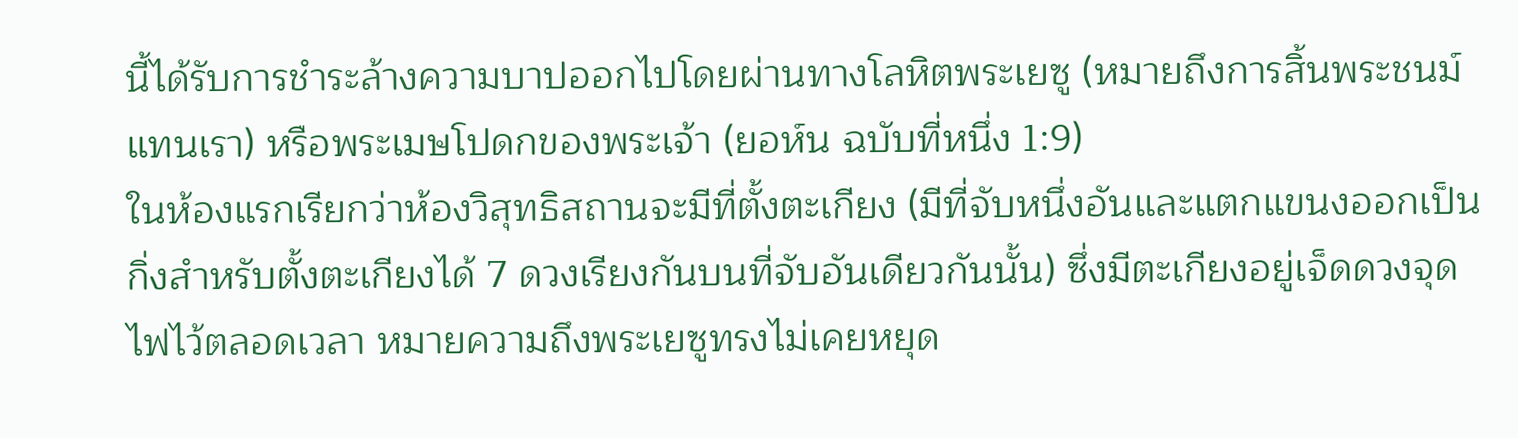นี้ได้รับการชำระล้างความบาปออกไปโดยผ่านทางโลหิตพระเยซู (หมายถึงการสิ้นพระชนม์แทนเรา) หรือพระเมษโปดกของพระเจ้า (ยอห์น ฉบับที่หนึ่ง 1:9)
ในห้องแรกเรียกว่าห้องวิสุทธิสถานจะมีที่ตั้งตะเกียง (มีที่จับหนึ่งอันและแตกแขนงออกเป็นกิ่งสำหรับตั้งตะเกียงได้ 7 ดวงเรียงกันบนที่จับอันเดียวกันนั้น) ซึ่งมีตะเกียงอยู่เจ็ดดวงจุดไฟไว้ตลอดเวลา หมายความถึงพระเยซูทรงไม่เคยหยุด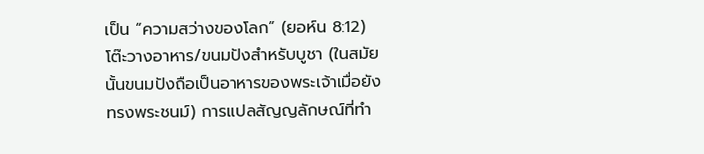เป็น “ความสว่างของโลก” (ยอห์น 8:12) โต๊ะวางอาหาร/ขนมปังสำหรับบูชา (ในสมัยนั้นขนมปังถือเป็นอาหารของพระเจ้าเมื่อยังทรงพระชนม์) การแปลสัญญลักษณ์ที่ทำ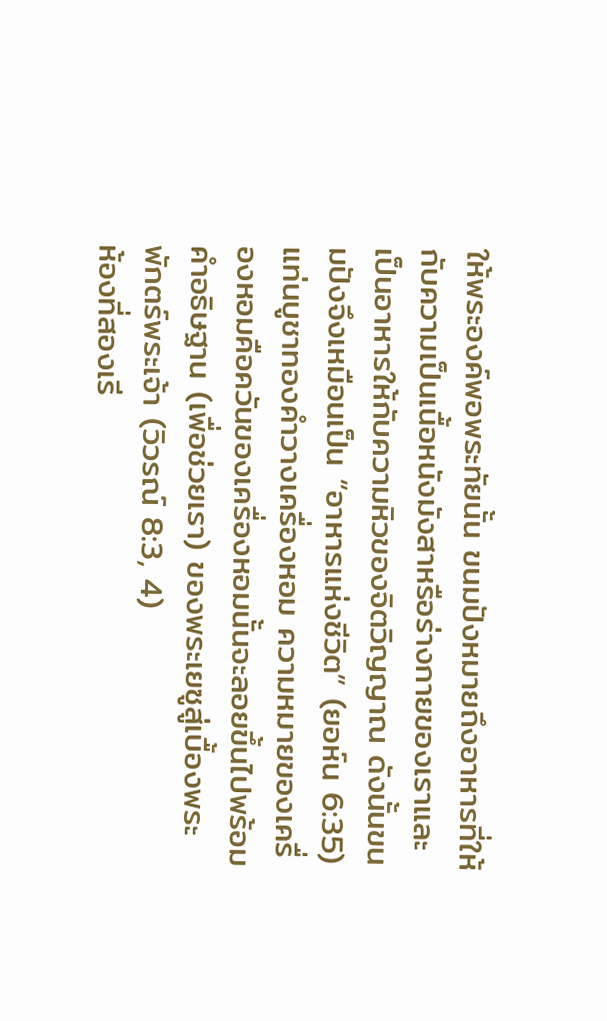ให้พระองค์พอพระทัยนั้น ขนมปังหมายถึงอาหารที่ให้กับความเป็นเนื้อหนังมังสาหรือร่างกายของเราและเป็นอาหารให้กับความหิวของจิตวิญญาณ ดังนั้นขนมปังจึงเหมือนเป็น “อาหารแห่งชีวิต” (ยอห์น 6:35) แท่นบูชาทองคำวางเครื่องหอม ความหมายของเครื่องหอมคือควันของเครื่องหอมนั้นจะลอยขึ้นไปพร้อมคำอธิษฐาน (เพื่อช่วยเรา) ของพระเยซูสู่เบื้องพระพักตร์พระเจ้า (วิวรณ์ 8:3, 4)
ห้องที่สองเรี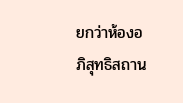ยกว่าห้องอภิสุทธิสถาน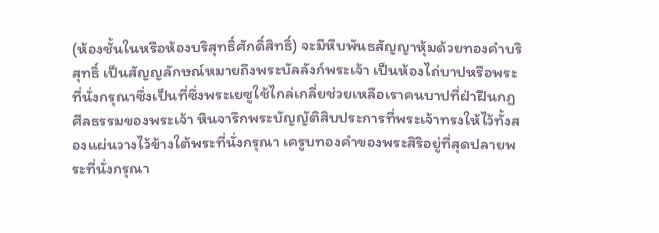(ห้องชั้นในหรือห้องบริสุทธิ์ศักดิ์สิทธิ์) จะมีหีบพันธสัญญาหุ้มด้วยทองคำบริสุทธิ์ เป็นสัญญลักษณ์หมายถึงพระบัลลังก์พระเจ้า เป็นห้องไถ่บาปหรือพระที่นั่งกรุณาซึ่งเป็นที่ซึ่งพระเยซูใช้ไกล่เกลี่ยช่วยเหลือเราคนบาปที่ฝ่าฝืนกฏศีลธรรมของพระเจ้า หินจารึกพระบัญญัติสิบประการที่พระเจ้าทรงให้ไว้ทั้งสองแผ่นวางไว้ข้างใต้พระที่นั่งกรุณา เครูบทองคำของพระสิริอยู่ที่สุดปลายพระที่นั่งกรุณา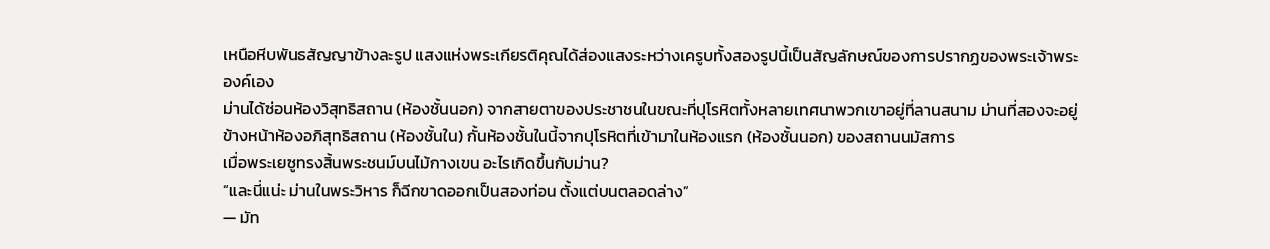เหนือหีบพันธสัญญาข้างละรูป แสงแห่งพระเกียรติคุณได้ส่องแสงระหว่างเครูบทั้งสองรูปนี้เป็นสัญลักษณ์ของการปรากฏของพระเจ้าพระองค์เอง
ม่านได้ซ่อนห้องวิสุทธิสถาน (ห้องชั้นนอก) จากสายตาของประชาชนในขณะที่ปุโรหิตทั้งหลายเทศนาพวกเขาอยู่ที่ลานสนาม ม่านที่สองจะอยู่ข้างหน้าห้องอภิสุทธิสถาน (ห้องชั้นใน) กั้นห้องชั้นในนี้จากปุโรหิตที่เข้ามาในห้องแรก (ห้องชั้นนอก) ของสถานนมัสการ
เมื่อพระเยซูทรงสิ้นพระชนม์บนไม้กางเขน อะไรเกิดขึ้นกับม่าน?
“และนี่แน่ะ ม่านในพระวิหาร ก็ฉีกขาดออกเป็นสองท่อน ตั้งแต่บนตลอดล่าง”
— มัท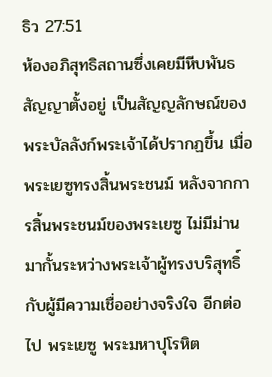ธิว 27:51
ห้องอภิสุทธิสถานซึ่งเคยมีหีบพันธสัญญาตั้งอยู่ เป็นสัญญลักษณ์ของพระบัลลังก์พระเจ้าได้ปรากฏขึ้น เมื่อพระเยซูทรงสิ้นพระชนม์ หลังจากการสิ้นพระชนม์ของพระเยซู ไม่มีม่านมากั้นระหว่างพระเจ้าผู้ทรงบริสุทธิ์กับผู้มีความเชื่ออย่างจริงใจ อีกต่อไป พระเยซู พระมหาปุโรหิต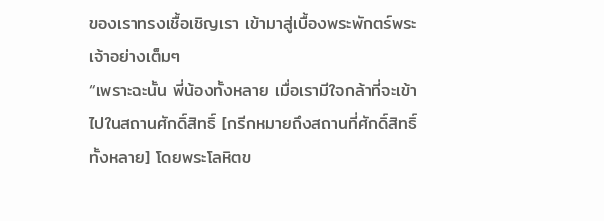ของเราทรงเชื้อเชิญเรา เข้ามาสู่เบื้องพระพักตร์พระเจ้าอย่างเต็มๆ
“เพราะฉะนั้น พี่น้องทั้งหลาย เมื่อเรามีใจกล้าที่จะเข้าไปในสถานศักดิ์สิทธิ์ [กรีกหมายถึงสถานที่ศักดิ์สิทธิ์ทั้งหลาย] โดยพระโลหิตข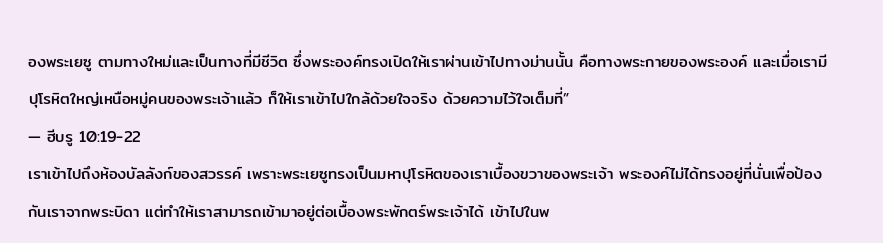องพระเยซู ตามทางใหม่และเป็นทางที่มีชีวิต ซึ่งพระองค์ทรงเปิดให้เราผ่านเข้าไปทางม่านนั้น คือทางพระกายของพระองค์ และเมื่อเรามีปุโรหิตใหญ่เหนือหมู่คนของพระเจ้าแล้ว ก็ให้เราเข้าไปใกล้ด้วยใจจริง ด้วยความไว้ใจเต็มที่”
— ฮีบรู 10:19-22
เราเข้าไปถึงห้องบัลลังก์ของสวรรค์ เพราะพระเยซูทรงเป็นมหาปุโรหิตของเราเบื้องขวาของพระเจ้า พระองค์ไม่ได้ทรงอยู่ที่นั่นเพื่อป้องกันเราจากพระบิดา แต่ทำให้เราสามารถเข้ามาอยู่ต่อเบื้องพระพักตร์พระเจ้าได้ เข้าไปในพ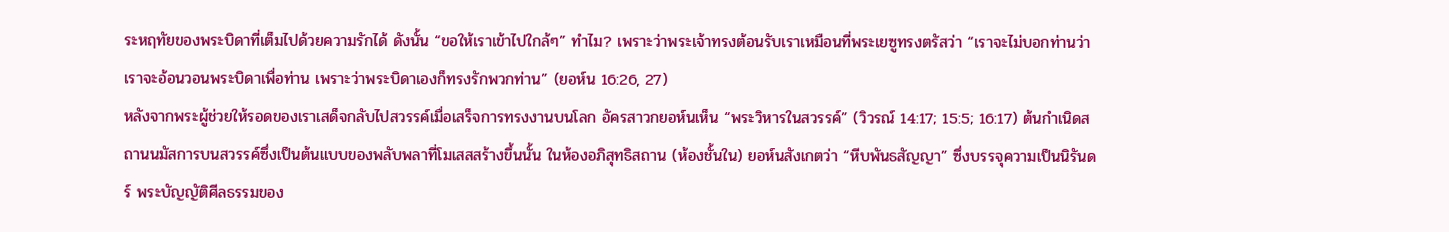ระหฤทัยของพระบิดาที่เต็มไปด้วยความรักได้ ดังนั้น “ขอให้เราเข้าไปใกล้ๆ” ทำไม? เพราะว่าพระเจ้าทรงต้อนรับเราเหมือนที่พระเยซูทรงตรัสว่า “เราจะไม่บอกท่านว่า เราจะอ้อนวอนพระบิดาเพื่อท่าน เพราะว่าพระบิดาเองก็ทรงรักพวกท่าน” (ยอห์น 16:26, 27)
หลังจากพระผู้ช่วยให้รอดของเราเสด็จกลับไปสวรรค์เมื่อเสร็จการทรงงานบนโลก อัครสาวกยอห์นเห็น “พระวิหารในสวรรค์” (วิวรณ์ 14:17; 15:5; 16:17) ต้นกำเนิดสถานนมัสการบนสวรรค์ซึ่งเป็นต้นแบบของพลับพลาที่โมเสสสร้างขึ้นนั้น ในห้องอภิสุทธิสถาน (ห้องชั้นใน) ยอห์นสังเกตว่า “หีบพันธสัญญา” ซึ่งบรรจุความเป็นนิรันดร์ พระบัญญัติศีลธรรมของ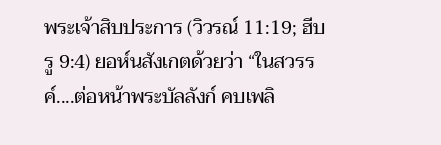พระเจ้าสิบประการ (วิวรณ์ 11:19; ฮีบรู 9:4) ยอห์นสังเกตด้วยว่า “ในสวรรค์....ต่อหน้าพระบัลลังก์ คบเพลิ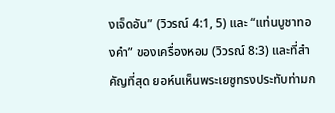งเจ็ดอัน” (วิวรณ์ 4:1, 5) และ “แท่นบูชาทองคำ” ของเครื่องหอม (วิวรณ์ 8:3) และที่สำคัญที่สุด ยอห์นเห็นพระเยซูทรงประทับท่ามก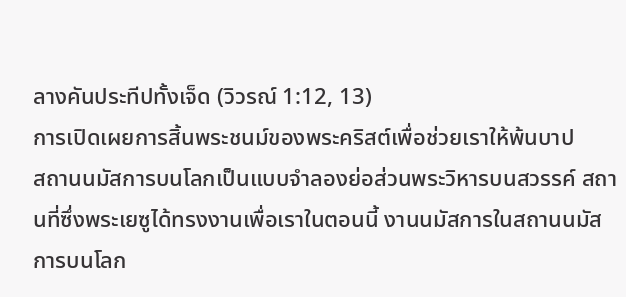ลางคันประทีปทั้งเจ็ด (วิวรณ์ 1:12, 13)
การเปิดเผยการสิ้นพระชนม์ของพระคริสต์เพื่อช่วยเราให้พ้นบาป
สถานนมัสการบนโลกเป็นแบบจำลองย่อส่วนพระวิหารบนสวรรค์ สถานที่ซึ่งพระเยซูได้ทรงงานเพื่อเราในตอนนี้ งานนมัสการในสถานนมัสการบนโลก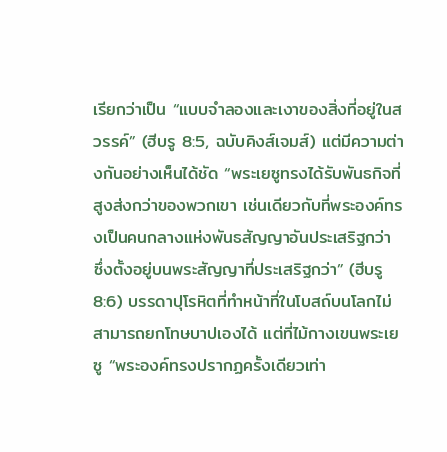เรียกว่าเป็น “แบบจำลองและเงาของสิ่งที่อยู่ในสวรรค์” (ฮีบรู 8:5, ฉบับคิงส์เจมส์) แต่มีความต่างกันอย่างเห็นได้ชัด “พระเยซูทรงได้รับพันธกิจที่สูงส่งกว่าของพวกเขา เช่นเดียวกับที่พระองค์ทรงเป็นคนกลางแห่งพันธสัญญาอันประเสริฐกว่า ซึ่งตั้งอยู่บนพระสัญญาที่ประเสริฐกว่า” (ฮีบรู 8:6) บรรดาปุโรหิตที่ทำหน้าที่ในโบสถ์บนโลกไม่สามารถยกโทษบาปเองได้ แต่ที่ไม้กางเขนพระเยซู “พระองค์ทรงปรากฏครั้งเดียวเท่า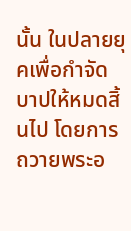นั้น ในปลายยุคเพื่อกำจัดบาปให้หมดสิ้นไป โดยการถวายพระอ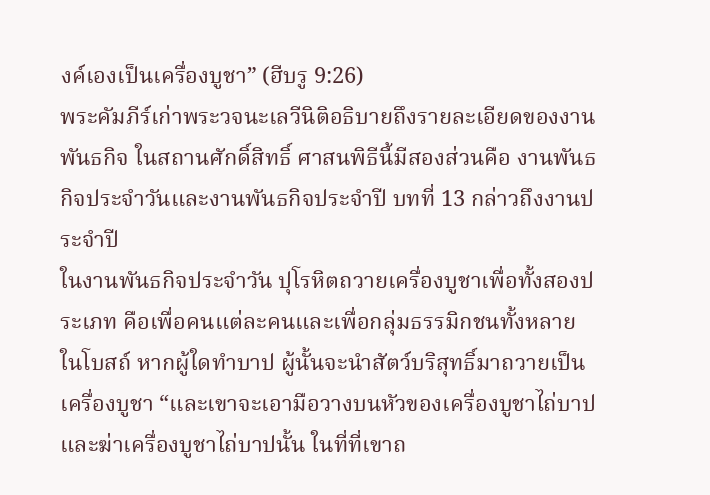งค์เองเป็นเครื่องบูชา” (ฮีบรู 9:26)
พระคัมภีร์เก่าพระวจนะเลวีนิติอธิบายถึงรายละเอียดของงานพันธกิจ ในสถานศักดิ์สิทธิ์ ศาสนพิธีนี้มีสองส่วนคือ งานพันธกิจประจำวันและงานพันธกิจประจำปี บทที่ 13 กล่าวถึงงานประจำปี
ในงานพันธกิจประจำวัน ปุโรหิตถวายเครื่องบูชาเพื่อทั้งสองประเภท คือเพื่อคนแต่ละคนและเพื่อกลุ่มธรรมิกชนทั้งหลายในโบสถ์ หากผู้ใดทำบาป ผู้นั้นจะนำสัตว์บริสุทธิ์มาถวายเป็นเครื่องบูชา “และเขาจะเอามือวางบนหัวของเครื่องบูชาไถ่บาป และฆ่าเครื่องบูชาไถ่บาปนั้น ในที่ที่เขาถ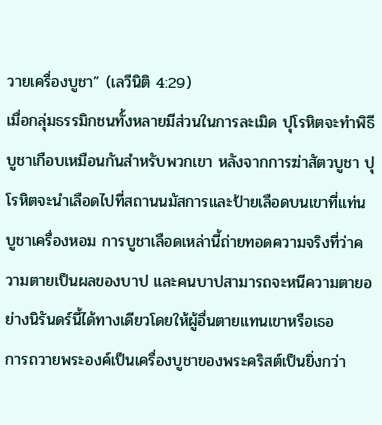วายเครื่องบูชา” (เลวีนิติ 4:29)
เมื่อกลุ่มธรรมิกชนทั้งหลายมีส่วนในการละเมิด ปุโรหิตจะทำพิธีบูชาเกือบเหมือนกันสำหรับพวกเขา หลังจากการฆ่าสัตวบูชา ปุโรหิตจะนำเลือดไปที่สถานนมัสการและป้ายเลือดบนเขาที่แท่นบูชาเครื่องหอม การบูชาเลือดเหล่านี้ถ่ายทอดความจริงที่ว่าความตายเป็นผลของบาป และคนบาปสามารถจะหนีความตายอย่างนิรันดร์นี้ได้ทางเดียวโดยให้ผู้อื่นตายแทนเขาหรือเธอ
การถวายพระองค์เป็นเครื่องบูชาของพระคริสต์เป็นยิ่งกว่า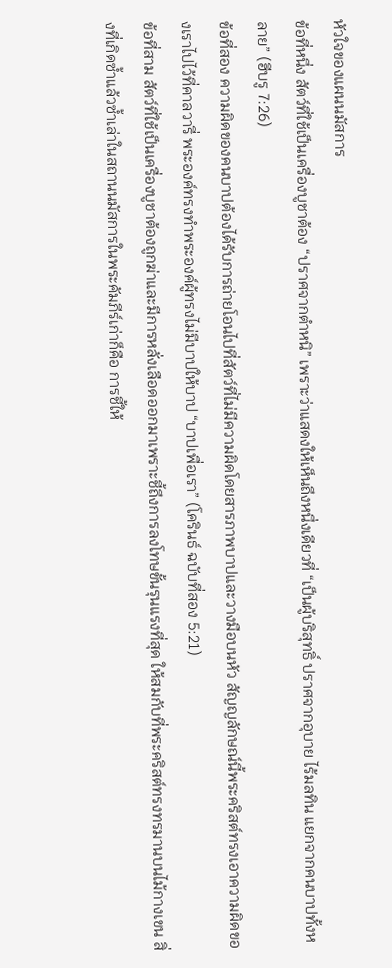หัวใจของแผนนมัสการ
ข้อที่หนึ่ง สัตว์ที่ใช้เป็นเครื่องบูชาต้อง “ปราศจากตำหนิ” เพราะว่าแสดงให้เห็นถึงหนึ่งเดียวที่ “เป็นผู้บริสุทธิ์ ปราศจากอุบาย ไร้มลทิน แยกจากคนบาปทั้งหลาย” (ฮีบรู 7:26)
ข้อที่สอง ความผิดของคนบาปต้องได้รับการถ่ายโอนไปที่สัตว์ที่ไม่มีความผิดโดยสารภาพบาปและวางมือบนหัว สัญญลักษณ์นี้พระคริสต์ทรงเอาความผิดของเราไปไว้ที่คาลวารี่ พระองค์ทรงทำพระองค์ผู้ทรงไม่มีบาปให้บาป “บาปเพื่อเรา” (โครินธ์ ฉบับที่สอง 5:21)
ข้อที่สาม สัตว์ที่ใช้เป็นเครื่องบูชาต้องถูกฆ่าและมีการหลั่งเลือดออกมาเพราะชี้ถึงการลงโทษขั้นรุนแรงที่สุด ให้สมกับที่พระคริสต์ทรงทรมานบนไม้กางเขน สิ่งที่เกิดซ้ำแล้วซ้ำเล่าในสถานนมัสการในพระคัมภีร์เก่าก็คือ การชี้ให้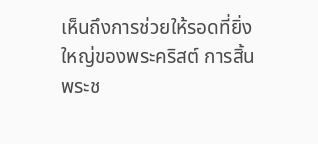เห็นถึงการช่วยให้รอดที่ยิ่งใหญ่ของพระคริสต์ การสิ้นพระช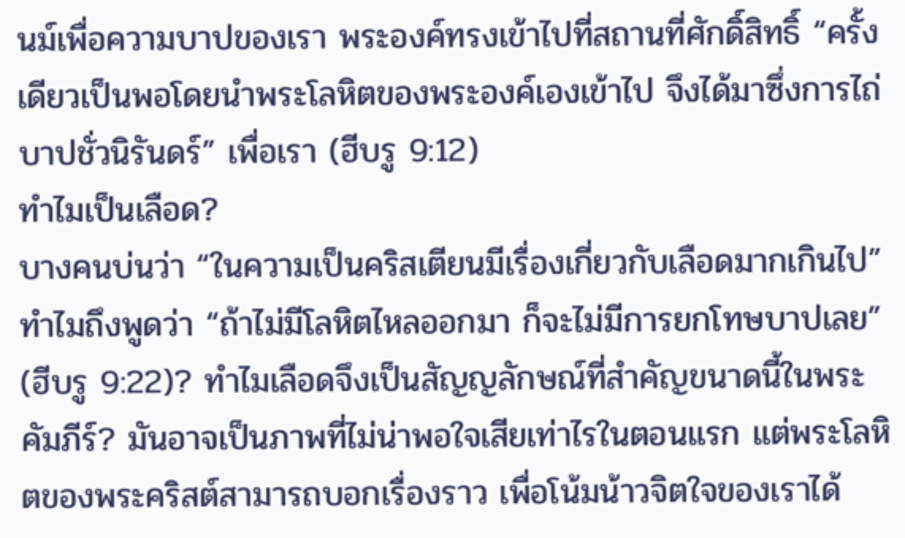นม์เพื่อความบาปของเรา พระองค์ทรงเข้าไปที่สถานที่ศักดิ์สิทธิ์ “ครั้งเดียวเป็นพอโดยนำพระโลหิตของพระองค์เองเข้าไป จึงได้มาซึ่งการไถ่บาปชั่วนิรันดร์” เพื่อเรา (ฮีบรู 9:12)
ทำไมเป็นเลือด?
บางคนบ่นว่า “ในความเป็นคริสเตียนมีเรื่องเกี่ยวกับเลือดมากเกินไป” ทำไมถึงพูดว่า “ถ้าไม่มีโลหิตไหลออกมา ก็จะไม่มีการยกโทษบาปเลย” (ฮีบรู 9:22)? ทำไมเลือดจึงเป็นสัญญลักษณ์ที่สำคัญขนาดนี้ในพระคัมภีร์? มันอาจเป็นภาพที่ไม่น่าพอใจเสียเท่าไรในตอนแรก แต่พระโลหิตของพระคริสต์สามารถบอกเรื่องราว เพื่อโน้มน้าวจิตใจของเราได้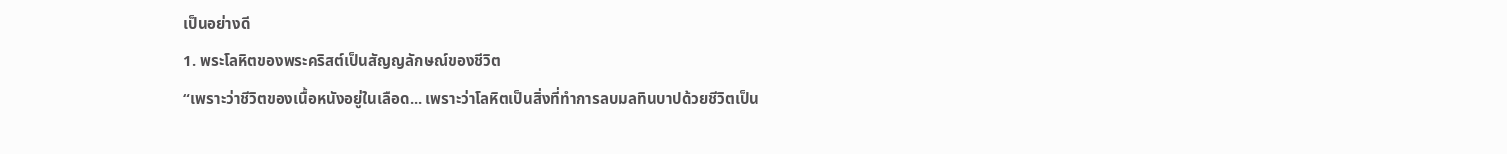เป็นอย่างดี
1. พระโลหิตของพระคริสต์เป็นสัญญลักษณ์ของชีวิต
“เพราะว่าชีวิตของเนื้อหนังอยู่ในเลือด... เพราะว่าโลหิตเป็นสิ่งที่ทำการลบมลทินบาปด้วยชีวิตเป็น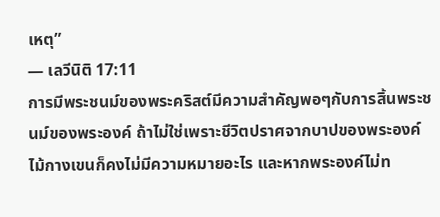เหตุ”
— เลวีนิติ 17:11
การมีพระชนม์ของพระคริสต์มีความสำคัญพอๆกับการสิ้นพระชนม์ของพระองค์ ถ้าไม่ใช่เพราะชีวิตปราศจากบาปของพระองค์ ไม้กางเขนก็คงไม่มีความหมายอะไร และหากพระองค์ไม่ท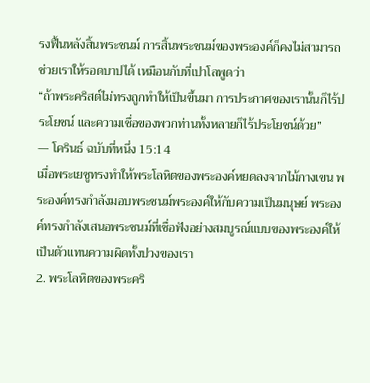รงฟื้นหลังสิ้นพระชนม์ การสิ้นพระชนม์ของพระองค์ก็คงไม่สามารถช่วยเราให้รอดบาปได้ เหมือนกับที่เปาโลพูดว่า
“ถ้าพระคริสต์ไม่ทรงถูกทำให้เป็นขึ้นมา การประกาศของเรานั้นก็ไร้ประโยชน์ และความเชื่อของพวกท่านทั้งหลายก็ไร้ประโยชน์ด้วย”
— โครินธ์ ฉบับที่หนึ่ง 15:14
เมื่อพระเยซูทรงทำให้พระโลหิตของพระองค์หยดลงจากไม้กางเขน พระองค์ทรงกำลังมอบพระชนม์พระองค์ให้กับความเป็นมนุษย์ พระองค์ทรงกำลังเสนอพระชนม์ที่เชื่อฟังอย่างสมบูรณ์แบบของพระองค์ให้เป็นตัวแทนความผิดทั้งปวงของเรา
2. พระโลหิตของพระคริ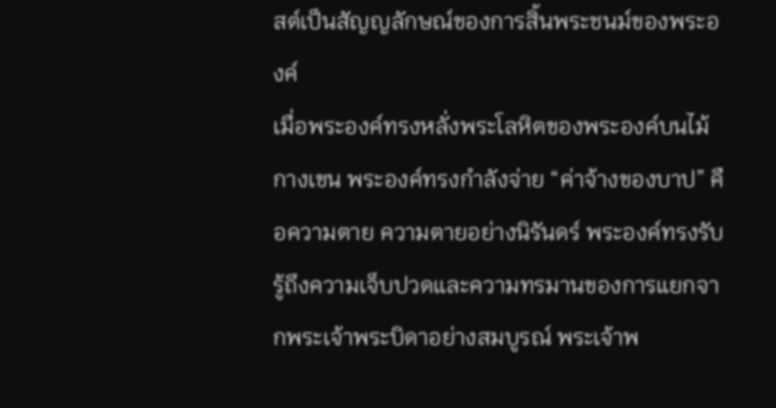สต์เป็นสัญญลักษณ์ของการสิ้นพระชนม์ของพระองค์
เมื่อพระองค์ทรงหลั่งพระโลหิตของพระองค์บนไม้กางเขน พระองค์ทรงกำลังจ่าย “ค่าจ้างของบาป” คือความตาย ความตายอย่างนิรันดร์ พระองค์ทรงรับรู้ถึงความเจ็บปวดและความทรมานของการแยกจากพระเจ้าพระบิดาอย่างสมบูรณ์ พระเจ้าพ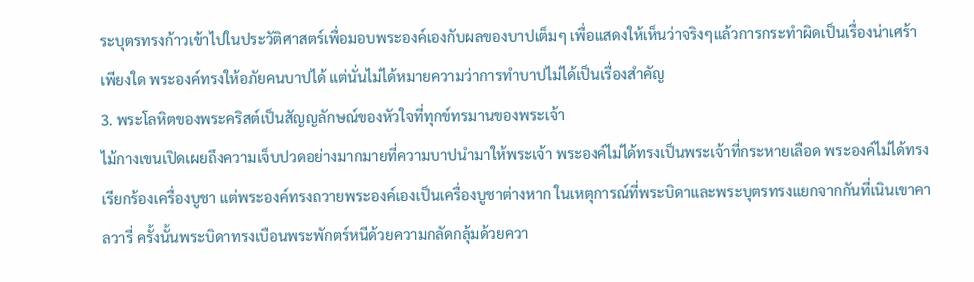ระบุตรทรงก้าวเข้าไปในประวัติศาสตร์เพื่อมอบพระองค์เองกับผลของบาปเต็มๆ เพื่อแสดงให้เห็นว่าจริงๆแล้วการกระทำผิดเป็นเรื่องน่าเศร้าเพียงใด พระองค์ทรงให้อภัยคนบาปได้ แต่นั่นไม่ได้หมายความว่าการทำบาปไม่ได้เป็นเรื่องสำคัญ
3. พระโลหิตของพระคริสต์เป็นสัญญลักษณ์ของหัวใจที่ทุกข์ทรมานของพระเจ้า
ไม้กางเขนเปิดเผยถึงความเจ็บปวดอย่างมากมายที่ความบาปนำมาให้พระเจ้า พระองค์ไม่ได้ทรงเป็นพระเจ้าที่กระหายเลือด พระองค์ไม่ได้ทรงเรียกร้องเครื่องบูชา แต่พระองค์ทรงถวายพระองค์เองเป็นเครื่องบูชาต่างหาก ในเหตุการณ์ที่พระบิดาและพระบุตรทรงแยกจากกันที่เนินเขาคาลวารี่ ครั้งนั้นพระบิดาทรงเบือนพระพักตร์หนีด้วยความกลัดกลุ้มด้วยควา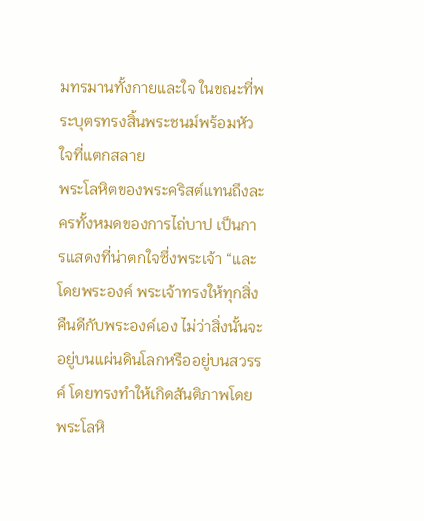มทรมานทั้งกายและใจ ในขณะที่พระบุตรทรงสิ้นพระชนม์พร้อมหัวใจที่แตกสลาย
พระโลหิตของพระคริสต์แทนถึงละครทั้งหมดของการไถ่บาป เป็นการแสดงที่น่าตกใจซึ่งพระเจ้า “และโดยพระองค์ พระเจ้าทรงให้ทุกสิ่งคืนดีกับพระองค์เอง ไม่ว่าสิ่งนั้นจะอยู่บนแผ่นดินโลกหรืออยู่บนสวรรค์ โดยทรงทำให้เกิดสันติภาพโดยพระโลหิ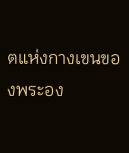ตแห่งกางเขนของพระอง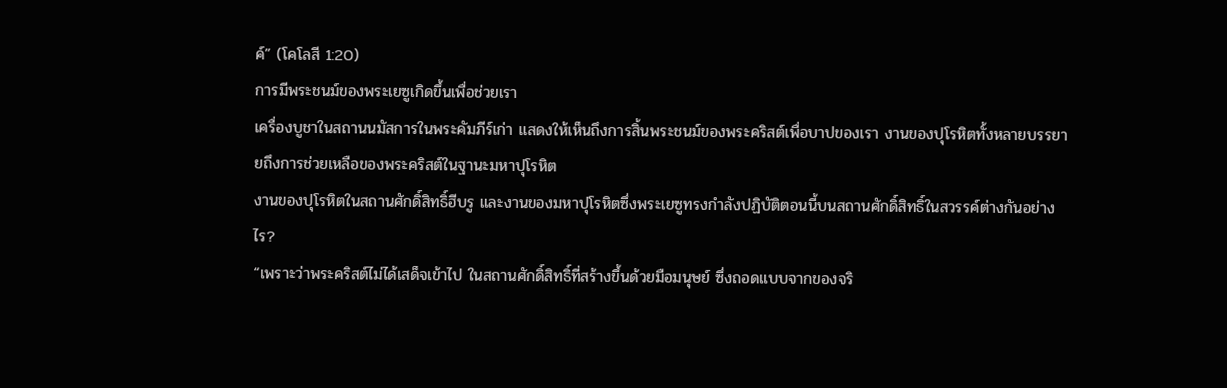ค์” (โคโลสี 1:20)
การมีพระชนม์ของพระเยซูเกิดขึ้นเพื่อช่วยเรา
เครื่องบูชาในสถานนมัสการในพระคัมภีร์เก่า แสดงให้เห็นถึงการสิ้นพระชนม์ของพระคริสต์เพื่อบาปของเรา งานของปุโรหิตทั้งหลายบรรยายถึงการช่วยเหลือของพระคริสต์ในฐานะมหาปุโรหิต
งานของปุโรหิตในสถานศักดิ์สิทธิ์ฮีบรู และงานของมหาปุโรหิตซึ่งพระเยซูทรงกำลังปฏิบัติตอนนี้บนสถานศักดิ์สิทธิ์ในสวรรค์ต่างกันอย่างไร?
“เพราะว่าพระคริสต์ไม่ได้เสด็จเข้าไป ในสถานศักดิ์สิทธิ์ที่สร้างขึ้นด้วยมือมนุษย์ ซึ่งถอดแบบจากของจริ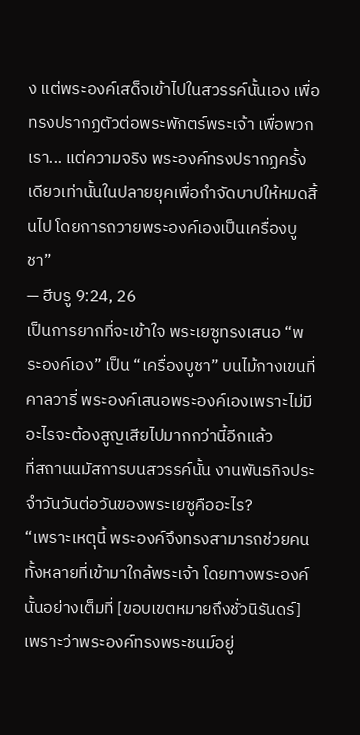ง แต่พระองค์เสด็จเข้าไปในสวรรค์นั้นเอง เพื่อทรงปรากฏตัวต่อพระพักตร์พระเจ้า เพื่อพวกเรา... แต่ความจริง พระองค์ทรงปรากฏครั้งเดียวเท่านั้นในปลายยุคเพื่อกำจัดบาปให้หมดสิ้นไป โดยการถวายพระองค์เองเป็นเครื่องบูชา”
— ฮีบรู 9:24, 26
เป็นการยากที่จะเข้าใจ พระเยซูทรงเสนอ “พระองค์เอง” เป็น “เครื่องบูชา” บนไม้กางเขนที่คาลวารี่ พระองค์เสนอพระองค์เองเพราะไม่มีอะไรจะต้องสูญเสียไปมากกว่านี้อีกแล้ว
ที่สถานนมัสการบนสวรรค์นั้น งานพันธกิจประจำวันวันต่อวันของพระเยซูคืออะไร?
“เพราะเหตุนี้ พระองค์จึงทรงสามารถช่วยคนทั้งหลายที่เข้ามาใกล้พระเจ้า โดยทางพระองค์นั้นอย่างเต็มที่ [ขอบเขตหมายถึงชั่วนิรันดร์] เพราะว่าพระองค์ทรงพระชนม์อยู่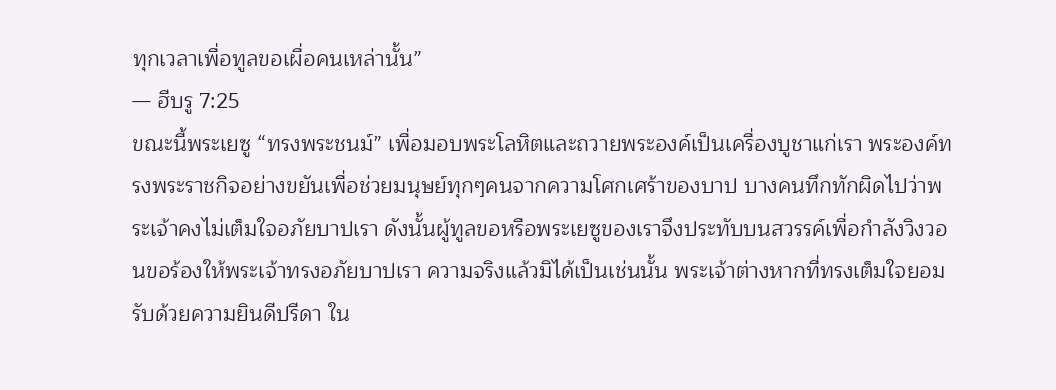ทุกเวลาเพื่อทูลขอเผื่อคนเหล่านั้น”
— ฮีบรู 7:25
ขณะนี้พระเยซู “ทรงพระชนม์” เพื่อมอบพระโลหิตและถวายพระองค์เป็นเครื่องบูชาแก่เรา พระองค์ทรงพระราชกิจอย่างขยันเพื่อช่วยมนุษย์ทุกๆคนจากความโศกเศร้าของบาป บางคนทึกทักผิดไปว่าพระเจ้าคงไม่เต็มใจอภัยบาปเรา ดังนั้นผู้ทูลขอหรือพระเยซูของเราจึงประทับบนสวรรค์เพื่อกำลังวิงวอนขอร้องให้พระเจ้าทรงอภัยบาปเรา ความจริงแล้วมิได้เป็นเช่นนั้น พระเจ้าต่างหากที่ทรงเต็มใจยอมรับด้วยความยินดีปรีดา ใน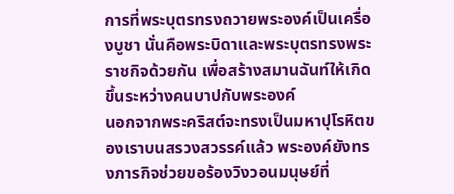การที่พระบุตรทรงถวายพระองค์เป็นเครื่องบูชา นั่นคือพระบิดาและพระบุตรทรงพระราชกิจด้วยกัน เพื่อสร้างสมานฉันท์ให้เกิดขึ้นระหว่างคนบาปกับพระองค์
นอกจากพระคริสต์จะทรงเป็นมหาปุโรหิตของเราบนสรวงสวรรค์แล้ว พระองค์ยังทรงภารกิจช่วยขอร้องวิงวอนมนุษย์ที่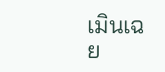เมินเฉย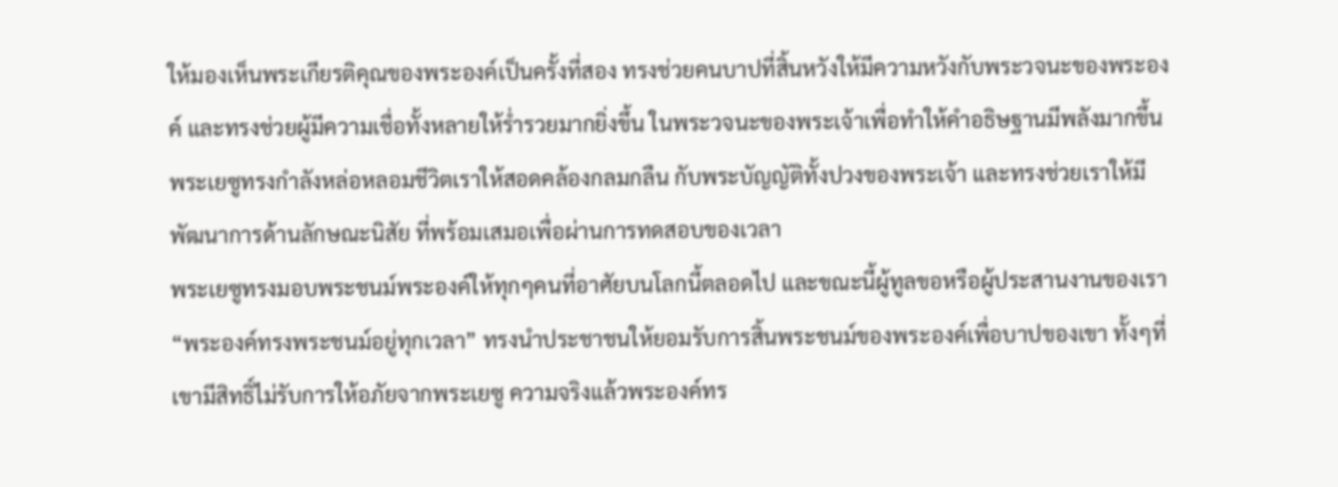ให้มองเห็นพระเกียรติคุณของพระองค์เป็นครั้งที่สอง ทรงช่วยคนบาปที่สิ้นหวังให้มีความหวังกับพระวจนะของพระองค์ และทรงช่วยผู้มีความเชื่อทั้งหลายให้ร่ำรวยมากยิ่งขึ้น ในพระวจนะของพระเจ้าเพื่อทำให้คำอธิษฐานมีพลังมากขึ้น พระเยซูทรงกำลังหล่อหลอมชีวิตเราให้สอดคล้องกลมกลืน กับพระบัญญัติทั้งปวงของพระเจ้า และทรงช่วยเราให้มีพัฒนาการด้านลักษณะนิสัย ที่พร้อมเสมอเพื่อผ่านการทดสอบของเวลา
พระเยซูทรงมอบพระชนม์พระองค์ให้ทุกๆคนที่อาศัยบนโลกนี้ตลอดไป และขณะนี้ผู้ทูลขอหรือผู้ประสานงานของเรา “พระองค์ทรงพระชนม์อยู่ทุกเวลา” ทรงนำประชาชนให้ยอมรับการสิ้นพระชนม์ของพระองค์เพื่อบาปของเขา ทั้งๆที่เขามีสิทธิ์ไม่รับการให้อภัยจากพระเยซู ความจริงแล้วพระองค์ทร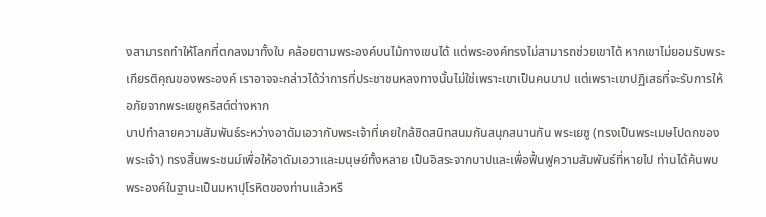งสามารถทำให้โลกที่ตกลงมาทั้งใบ คล้อยตามพระองค์บนไม้กางเขนได้ แต่พระองค์ทรงไม่สามารถช่วยเขาได้ หากเขาไม่ยอมรับพระเกียรติคุณของพระองค์ เราอาจจะกล่าวได้ว่าการที่ประชาชนหลงทางนั้นไม่ใช่เพราะเขาเป็นคนบาป แต่เพราะเขาปฏิเสธที่จะรับการให้อภัยจากพระเยซูคริสต์ต่างหาก
บาปทำลายความสัมพันธ์ระหว่างอาดัมเอวากับพระเจ้าที่เคยใกล้ชิดสนิทสนมกันสนุกสนานกัน พระเยซู (ทรงเป็นพระเมษโปดกของพระเจ้า) ทรงสิ้นพระชนม์เพื่อให้อาดัมเอวาและมนุษย์ทั้งหลาย เป็นอิสระจากบาปและเพื่อฟื้นฟูความสัมพันธ์ที่หายไป ท่านได้ค้นพบพระองค์ในฐานะเป็นมหาปุโรหิตของท่านแล้วหรื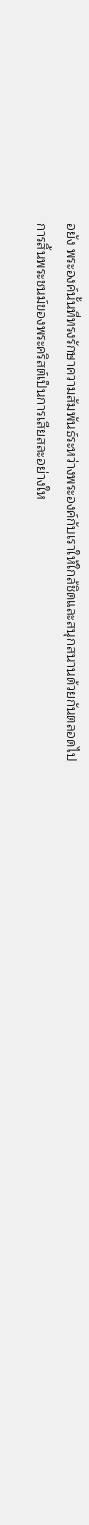อยัง พระองค์นั้นที่ทรงรักษาความสัมพันธ์ระหว่างพระองค์กับเราให้ใกล้ชิดและสนุกสนานด้วยกันตลอดไป
การสิ้นพระชนม์ของพระคริสต์เป็นการเสียสละอย่างให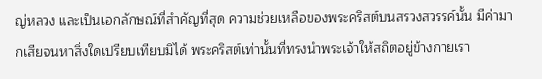ญ่หลวง และเป็นเอกลักษณ์ที่สำคัญที่สุด ความช่วยเหลือของพระคริสต์บนสรวงสวรรค์นั้น มีค่ามากเสียจนหาสิ่งใดเปรียบเทียบมิได้ พระคริสต์เท่านั้นที่ทรงนำพระเจ้าให้สถิตอยู่ข้างกายเรา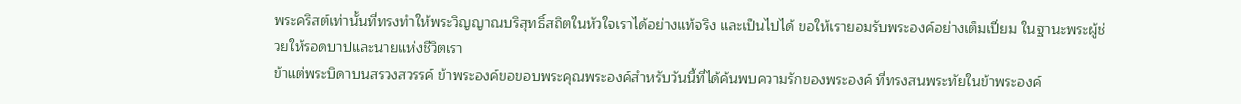พระคริสต์เท่านั้นที่ทรงทำให้พระวิญญาณบริสุทธิ์สถิตในหัวใจเราได้อย่างแท้จริง และเป็นไปได้ ขอให้เรายอมรับพระองค์อย่างเต็มเปี่ยม ในฐานะพระผู้ช่วยให้รอดบาปและนายแห่งชีวิตเรา
ข้าแต่พระบิดาบนสรวงสวรรค์ ข้าพระองค์ขอขอบพระคุณพระองค์สำหรับวันนี้ที่ได้ค้นพบความรักของพระองค์ ที่ทรงสนพระทัยในข้าพระองค์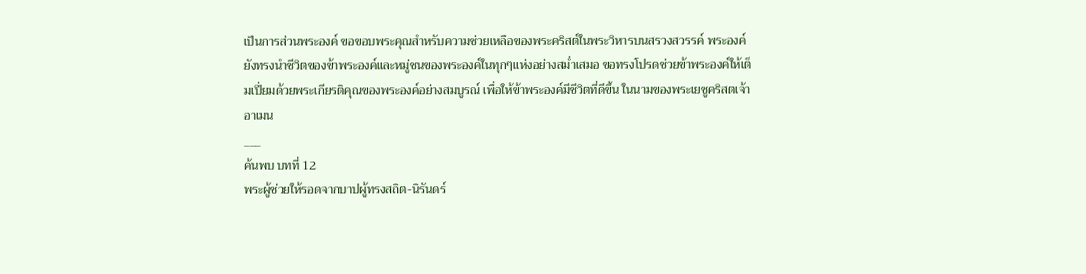เป็นการส่วนพระองค์ ขอขอบพระคุณสำหรับความช่วยเหลือของพระคริสต์ในพระวิหารบนสรวงสวรรค์ พระองค์ยังทรงนำชีวิตของข้าพระองค์และหมู่ชนของพระองค์ในทุกๆแห่งอย่างสม่ำเสมอ ขอทรงโปรดช่วยข้าพระองค์ให้เต็มเปี่ยมด้วยพระเกียรติคุณของพระองค์อย่างสมบูรณ์ เพื่อให้ข้าพระองค์มีชีวิตที่ดีขึ้น ในนามของพระเยซูคริสตเจ้า อาเมน
___
ค้นพบ บทที่ 12
พระผู้ช่วยให้รอดจากบาปผู้ทรงสถิต-นิรันดร์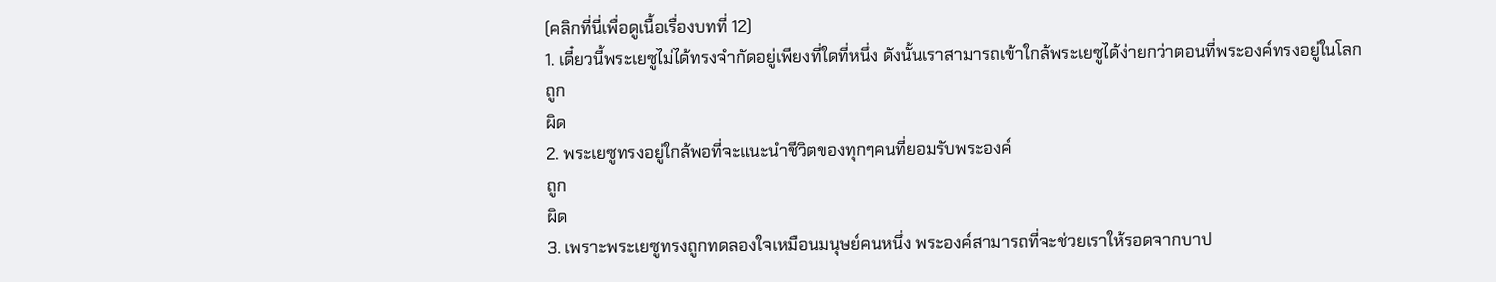(คลิกที่นี่เพื่อดูเนื้อเรื่องบทที่ 12)
1. เดี๋ยวนี้พระเยซูไม่ได้ทรงจำกัดอยู่เพียงที่ใดที่หนึ่ง ดังนั้นเราสามารถเข้าใกล้พระเยซูได้ง่ายกว่าตอนที่พระองค์ทรงอยู่ในโลก
ถูก
ผิด
2. พระเยซูทรงอยู่ใกล้พอที่จะแนะนำชีวิตของทุกๆคนที่ยอมรับพระองค์
ถูก
ผิด
3. เพราะพระเยซูทรงถูกทดลองใจเหมือนมนุษย์คนหนึ่ง พระองค์สามารถที่จะช่วยเราให้รอดจากบาป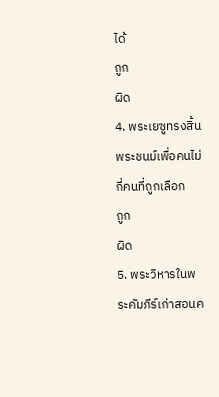ได้
ถูก
ผิด
4. พระเยซูทรงสิ้นพระชนม์เพื่อคนไม่กี่คนที่ถูกเลือก
ถูก
ผิด
5. พระวิหารในพระคัมภีร์เก่าสอนค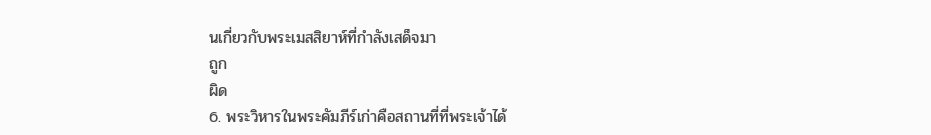นเกี่ยวกับพระเมสสิยาห์ที่กำลังเสด็จมา
ถูก
ผิด
6. พระวิหารในพระคัมภีร์เก่าคือสถานที่ที่พระเจ้าได้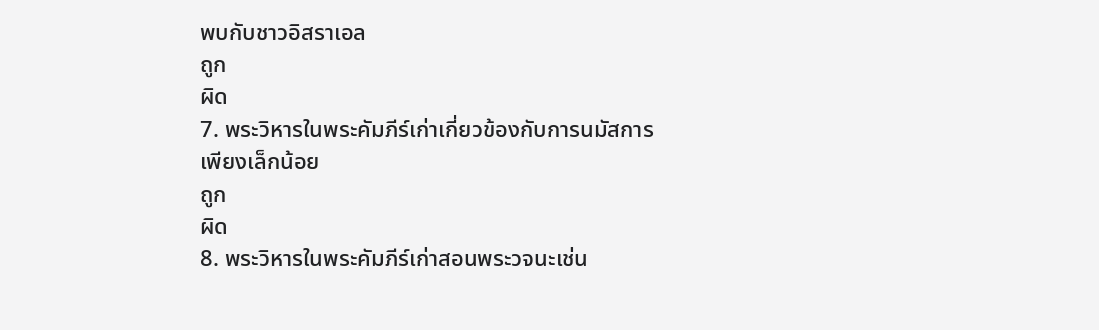พบกับชาวอิสราเอล
ถูก
ผิด
7. พระวิหารในพระคัมภีร์เก่าเกี่ยวข้องกับการนมัสการเพียงเล็กน้อย
ถูก
ผิด
8. พระวิหารในพระคัมภีร์เก่าสอนพระวจนะเช่น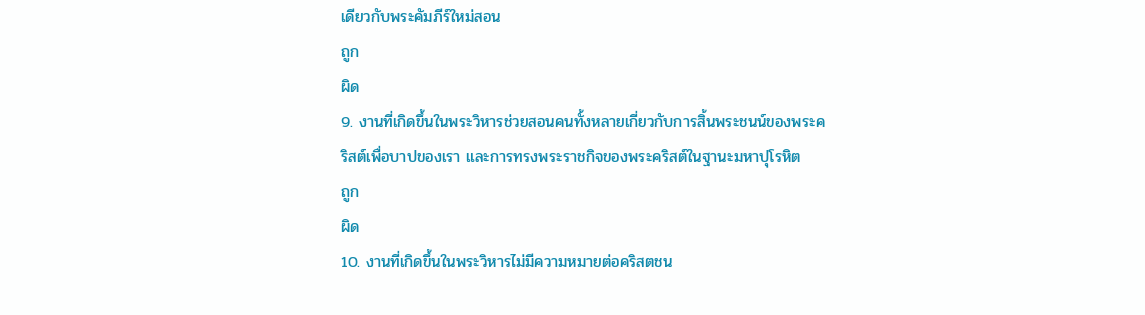เดียวกับพระคัมภีร์ใหม่สอน
ถูก
ผิด
9. งานที่เกิดขึ้นในพระวิหารช่วยสอนคนทั้งหลายเกี่ยวกับการสิ้นพระชนน์ของพระคริสต์เพื่อบาปของเรา และการทรงพระราชกิจของพระคริสต์ในฐานะมหาปุโรหิต
ถูก
ผิด
10. งานที่เกิดขึ้นในพระวิหารไม่มีความหมายต่อคริสตชน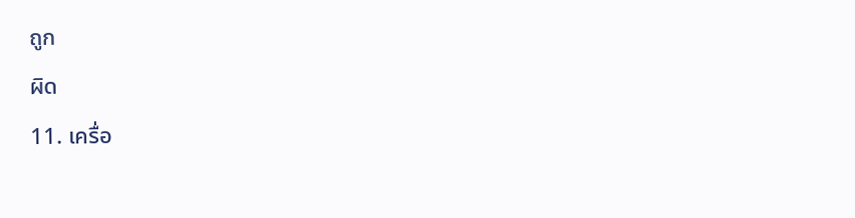ถูก
ผิด
11. เครื่อ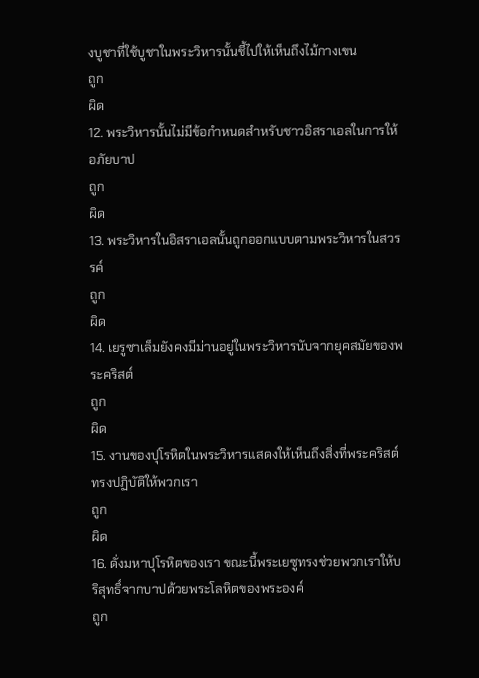งบูชาที่ใช้บูชาในพระวิหารนั้นชี้ไปให้เห็นถึงไม้กางเขน
ถูก
ผิด
12. พระวิหารนั้นไม่มีข้อกำหนดสำหรับชาวอิสราเอลในการให้อภัยบาป
ถูก
ผิด
13. พระวิหารในอิสราเอลนั้นถูกออกแบบตามพระวิหารในสวรรค์
ถูก
ผิด
14. เยรูซาเล็มยังคงมีม่านอยู่ในพระวิหารนับจากยุคสมัยของพระคริสต์
ถูก
ผิด
15. งานของปุโรหิตในพระวิหารแสดงให้เห็นถึงสิ่งที่พระคริสต์ทรงปฏิบัติให้พวกเรา
ถูก
ผิด
16. ดั่งมหาปุโรหิตของเรา ขณะนี้พระเยซูทรงช่วยพวกเราให้บริสุทธิ์จากบาปด้วยพระโลหิตของพระองค์
ถูก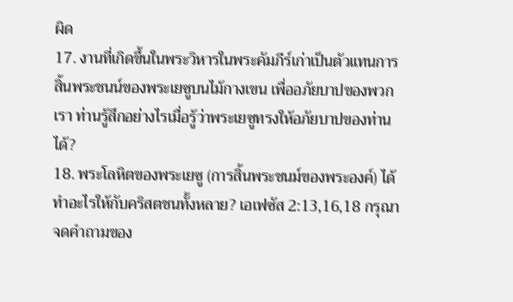ผิด
17. งานที่เกิดขึ้นในพระวิหารในพระคัมภีร์เก่าเป็นตัวแทนการสิ้นพระชนน์ของพระเยซูบนไม้กางเขน เพื่ออภัยบาปของพวกเรา ท่านรู้สึกอย่างไรเมื่อรู้ว่าพระเยซูทรงให้อภัยบาปของท่านได้?
18. พระโลหิตของพระเยซู (การสิ้นพระชนม์ของพระองค์) ได้ทำอะไรให้กับคริสตชนทั้งหลาย? เอเฟซัส 2:13,16,18 กรุณาจดคำถามของ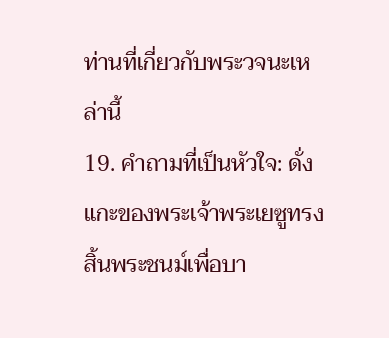ท่านที่เกี่ยวกับพระวจนะเหล่านี้
19. คำถามที่เป็นหัวใจ: ดั่งแกะของพระเจ้าพระเยซูทรงสิ้นพระชนม์เพื่อบา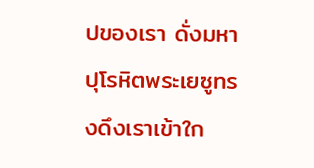ปของเรา ดั่งมหาปุโรหิตพระเยซูทรงดึงเราเข้าใก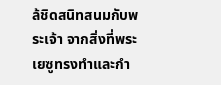ล้ชิดสนิทสนมกับพระเจ้า จากสิ่งที่พระเยซูทรงทำและกำ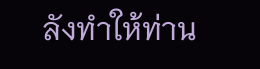ลังทำให้ท่าน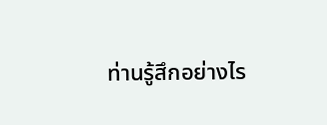ท่านรู้สึกอย่างไร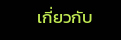เกี่ยวกับ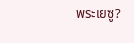พระเยซู?